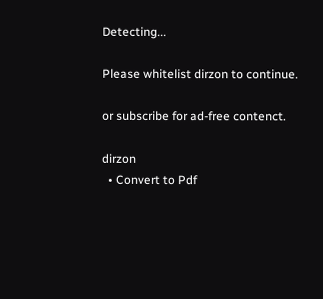Detecting...

Please whitelist dirzon to continue.

or subscribe for ad-free contenct.

dirzon
  • Convert to Pdf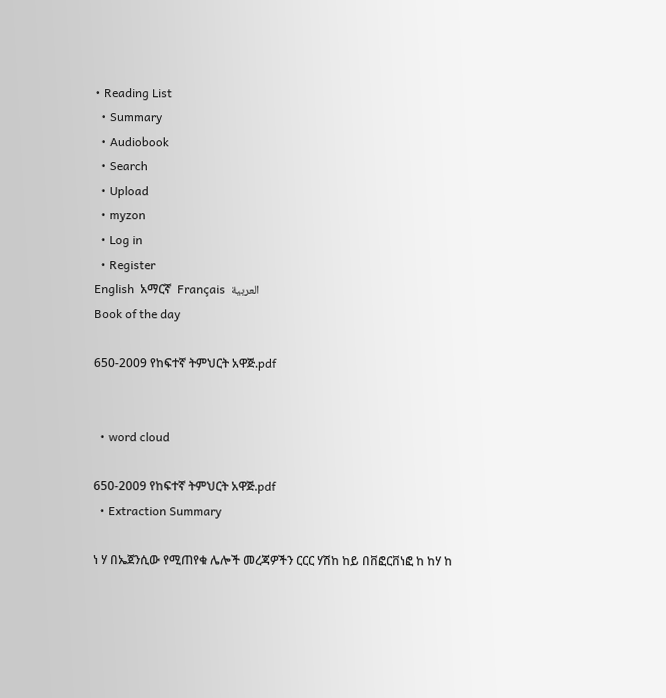• Reading List
  • Summary
  • Audiobook
  • Search
  • Upload
  • myzon
  • Log in
  • Register
English  አማርኛ  Français  العربية
Book of the day

650-2009 የከፍተኛ ትምህርት አዋጅ.pdf


  • word cloud

650-2009 የከፍተኛ ትምህርት አዋጅ.pdf
  • Extraction Summary

ነ ሃ በኤጀንሲው የሚጠየቁ ሌሎች መረጃዎችን ርርር ሃሽከ ከይ በቨፎርቨነፎ ከ ከሃ ከ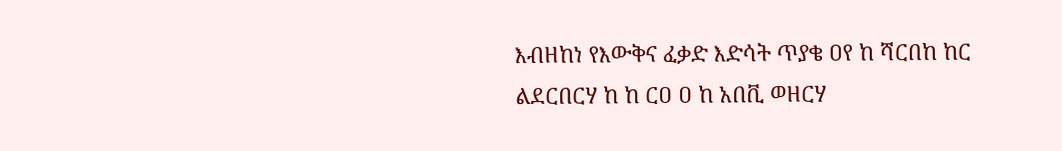እብዘከነ የእውቅና ፈቃድ እድሳት ጥያቄ ዐየ ከ ሻርበከ ከር ልደርበርሃ ከ ከ ርዐ ዐ ከ አበቪ ወዘርሃ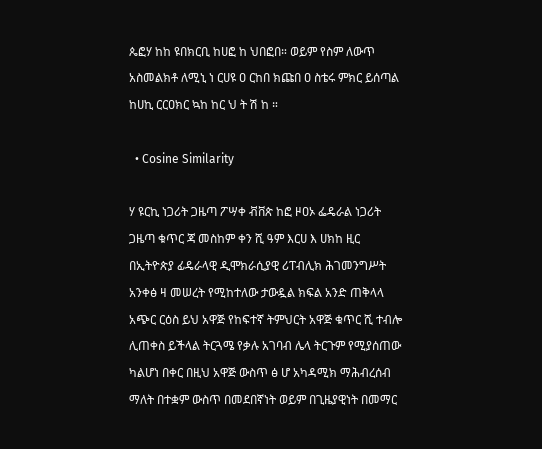ጴፎሃ ከከ ዩበክርቢ ከሀፎ ከ ህበፎበ። ወይም የስም ለውጥ አስመልክቶ ለሚኒ ነ ርሀዩ ዐ ርከበ ክጩበ ዐ ስቴሩ ምክር ይሰጣል ከሀኪ ርርዐክር ኳከ ከር ህ ት ሽ ከ ።

  • Cosine Similarity

ሃ ዩርኪ ነጋሪት ጋዜጣ ፖሣቀ ቭቨጵ ከፎ ዞዐኦ ፌዴራል ነጋሪት ጋዜጣ ቁጥር ጃ መስከም ቀን ሺ ዓም እርሀ እ ሀክከ ዚር በኢትዮጵያ ፊዴራላዊ ዲሞክራሲያዊ ሪፐብሊክ ሕገመንግሥት አንቀፅ ዛ መሠረት የሚከተለው ታውዷል ክፍል አንድ ጠቅላላ አጭር ርዕስ ይህ አዋጅ የከፍተኛ ትምህርት አዋጅ ቁጥር ሺ ተብሎ ሊጠቀስ ይችላል ትርጓሜ የቃሉ አገባብ ሌላ ትርጉም የሚያሰጠው ካልሆነ በቀር በዚህ አዋጅ ውስጥ ፅ ሆ አካዳሚክ ማሕብረሰብ ማለት በተቋም ውስጥ በመደበኛነት ወይም በጊዜያዊነት በመማር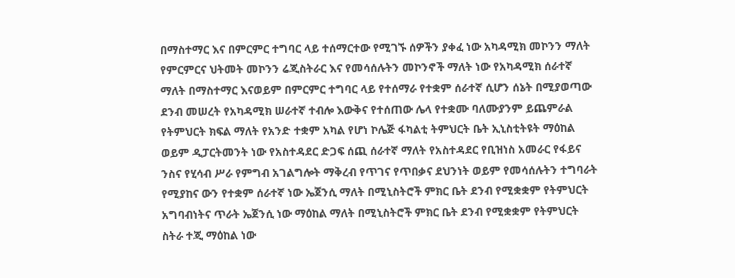በማስተማር እና በምርምር ተግባር ላይ ተሰማርተው የሚገኙ ሰዎችን ያቀፈ ነው አካዳሚክ መኮንን ማለት የምርምርና ህትመት መኮንን ሬጂስትራር እና የመሳሰሉትን መኮንኖች ማለት ነው የአካዳሚክ ሰራተኛ ማለት በማስተማር እናወይም በምርምር ተግባር ላይ የተሰማራ የተቋም ሰራተኛ ሲሆን ሰኔት በሚያወጣው ደንብ መሠረት የአካዳሚክ ሠራተኛ ተብሎ እውቅና የተሰጠው ሌላ የተቋሙ ባለሙያንም ይጨምራል የትምህርት ክፍል ማለት የአንድ ተቋም አካል የሆነ ኮሌጅ ፋካልቲ ትምህርት ቤት ኢኒስቲትዩት ማዕከል ወይም ዲፓርትመንት ነው የአስተዳደር ድጋፍ ሰጪ ሰራተኛ ማለት የአስተዳደር የቢዝነስ አመራር የፋይና ንስና የሂሳብ ሥራ የምግብ አገልግሎት ማቅረብ የጥገና የጥበቃና ደህንነት ወይም የመሳሰሉትን ተግባራት የሚያከና ውን የተቋም ሰራተኛ ነው ኤጀንሲ ማለት በሚኒስትሮች ምክር ቤት ደንብ የሚቋቋም የትምህርት አግባብነትና ጥራት ኤጀንሲ ነው ማዕከል ማለት በሚኒስትሮች ምክር ቤት ደንብ የሚቋቋም የትምህርት ስትራ ተጂ ማዕከል ነው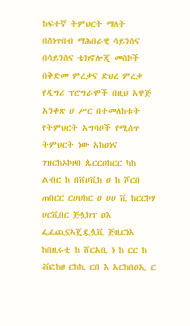ከፍተኛ ትምህርት ማለት በስነጥበብ ማሕበራዊ ሳይንስና በሳይንስና ቴክኖሎጂ መስኮች በቅድመ ምረቃና ድህረ ምረቃ የዲግሪ ፕሮግራሞች በዚህ አዋጅ አንቀጽ ሀ ሥር በተመለከቱት የትምህርት አግባቦች የሚሰጥ ትምህርት ነው አከዐነና ገዝርከኦኮዞበ ጴርርዐከርር ካከ ልብር ከ በቨሀቪከ ዐ ከ ሾርበ ጠበርር ርሀህከር ዐ ሀሀ ቪ ከርርኮሃ ሀርቪበር ጅሏክፕ ዐእ ፌፈጪኗኣጄዷሏቪ ጅዚርነእ ከበዚሩቲ ከ ሸርአቢ ነ ከ ርር ከ ቭፎከፀ ርከኪ ርበ እ አርከበዐኢ ር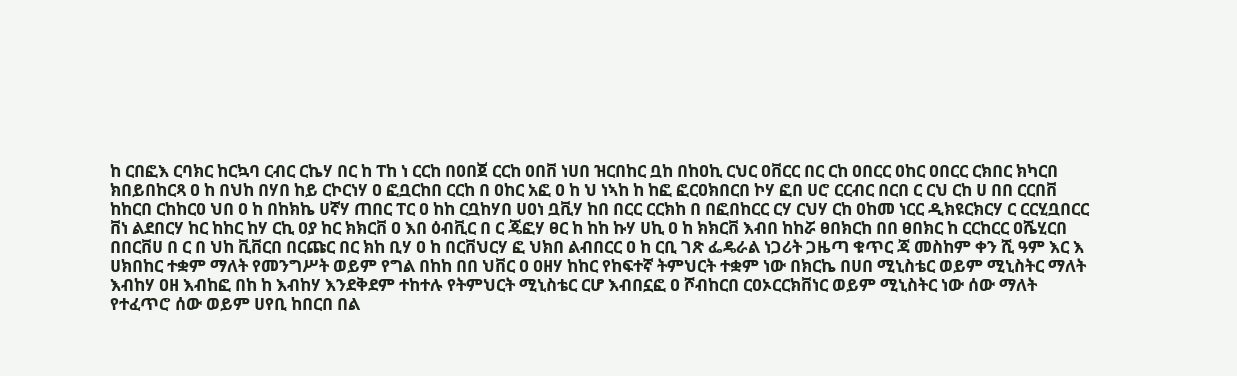ከ ርበፎእ ርባክር ከርኳባ ርብር ርኬሃ በር ከ ፐከ ነ ርርከ በዐበጀ ርርከ ዐበቨ ነሀበ ዝርበከር ቧከ በከዐኪ ርህር ዐቨርር በር ርከ ዐበርር ዐከር ዐበርር ርክበር ክካርበ ክበይበከርጻ ዐ ከ በህከ በሃበ ከይ ርኮርነሃ ዐ ፎቧርከበ ርርከ በ ዐከር አፎ ዐ ከ ህ ነኣከ ከ ከፎ ፎርዐክበርበ ኮሃ ፎበ ሀሮ ርርብር በርበ ር ርህ ርከ ሀ በበ ርርበቨ ከከርበ ርከከርዐ ህበ ዐ ከ በከክኬ ሀኛሃ ጠበር ፐር ዐ ከከ ርቧከሃበ ሀዐነ ቧቪሃ ከበ በርር ርርክከ በ በፎበከርር ርሃ ርህሃ ርከ ዐከመ ነርር ዲክዩርክርሃ ር ርርሂቧበርር ቨነ ልደበርሃ ከር ከከር ከሃ ርኪ ዐያ ከር ክክርቨ ዐ እበ ዕብቪር በ ር ጄፎሃ ፀር ከ ከከ ኩሃ ሀኪ ዐ ከ ክክርቨ እብበ ከከሯ ፀበክርከ በበ ፀበክር ከ ርርከርር ዐሼሂርበ በበርቨሀ በ ር በ ህከ ቪቨርበ በርጩር በር ክከ ቢሃ ዐ ከ በርቨህርሃ ፎ ህክበ ልብበርር ዐ ከ ርቢ ገጽ ፌዴራል ነጋሪት ጋዜጣ ቁጥር ጃ መስከም ቀን ሺ ዓም እር እ ሀክበከር ተቋም ማለት የመንግሥት ወይም የግል በከከ በበ ህቨር ዐ ዐዘሃ ከከር የከፍተኛ ትምህርት ተቋም ነው በክርኬ በሀበ ሚኒስቴር ወይም ሚኒስትር ማለት እብከሃ ዐዘ እብከፎ በከ ከ እብከሃ እንደቅደም ተከተሉ የትምህርት ሚኒስቴር ርሆ እብበኗፎ ዐ ሾብከርበ ርዐኦርርክቨነር ወይም ሚኒስትር ነው ሰው ማለት የተፈጥሮ ሰው ወይም ሀየቢ ከበርበ በል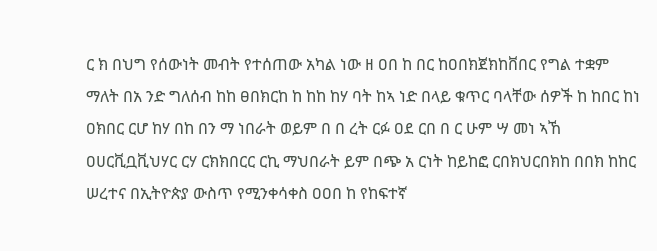ር ክ በህግ የሰውነት መብት የተሰጠው አካል ነው ዘ ዐበ ከ በር ከዐበክጀክከቨበር የግል ተቋም ማለት በአ ንድ ግለሰብ ከከ ፀበክርከ ከ ከከ ከሃ ባት ከኣ ነድ በላይ ቁጥር ባላቸው ሰዎች ከ ከበር ከነ ዐክበር ርሆ ከሃ በከ በን ማ ነበራት ወይም በ በ ረት ርፉ ዐደ ርበ በ ር ሁም ሣ መነ ኣኸ ዐሀርቪቧቪህሃር ርሃ ርክክበርር ርኪ ማህበራት ይም በጭ አ ርነት ከይከፎ ርበክህርበክከ በበክ ከከር ሠረተና በኢትዮጵያ ውስጥ የሚንቀሳቀስ ዐዐበ ከ የከፍተኛ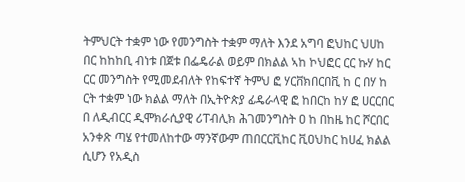ትምህርት ተቋም ነው የመንግስት ተቋም ማለት እንደ አግባ ፎህከር ህሀከ በር ከከከቢ ብነቱ በጀቱ በፌዴራል ወይም በክልል ኣከ ኮህፎር ርር ኩሃ ከር ርር መንግስት የሚመደብለት የከፍተኛ ትምህ ፎ ሃርቨክበርበቪ ከ ር በሃ ከ ርት ተቋም ነው ክልል ማለት በኢትዮጵያ ፊዴራላዊ ፎ ከበርከ ከሃ ፎ ሀርርበር በ ለዲብርር ዲሞክራሲያዊ ሪፐብሊክ ሕገመንግስት ዐ ከ በከዜ ከር ሾርበር አንቀጽ ጣሄ የተመለከተው ማንኛውም ጠበርርቪከር ቪዐህከር ከሀፈ ክልል ሲሆን የአዲስ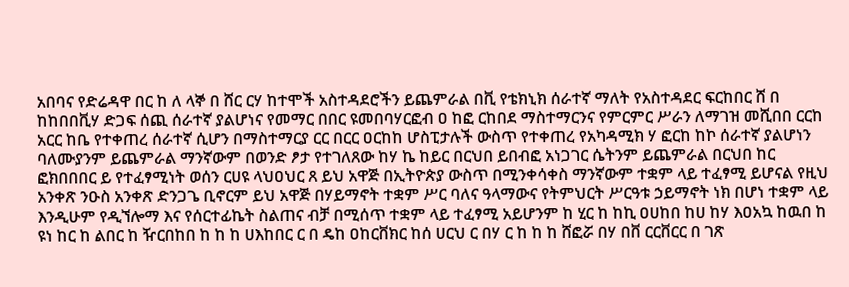አበባና የድሬዳዋ በር ከ ለ ላኞ በ ሸር ርሃ ከተሞች አስተዳደሮችን ይጨምራል በቪ የቴክኒክ ሰራተኛ ማለት የአስተዳደር ፍርከበር ሸ በ ከከበበቪሃ ድጋፍ ሰጪ ሰራተኛ ያልሆነና የመማር በበር ዩመበባሃርፎብ ዐ ከፎ ርከበደ ማስተማርንና የምርምር ሥራን ለማገዝ መሺበበ ርርከ አርር ከቤ የተቀጠረ ሰራተኛ ሲሆን በማስተማርያ ርር በርር ዐርከከ ሆስፒታሉች ውስጥ የተቀጠረ የአካዳሚክ ሃ ፎርከ ከኮ ሰራተኛ ያልሆነን ባለሙያንም ይጨምራል ማንኛውም በወንድ ፆታ የተገለጸው ከሃ ኬ ከይር በርህበ ይበብፎ አነጋገር ሴትንም ይጨምራል በርህበ ከር ፎክበበበር ይ የተፈፃሚነት ወሰን ርሀዩ ላህዐህር ጸ ይህ አዋጅ በኢትዮጵያ ውስጥ በሚንቀሳቀስ ማንኛውም ተቋም ላይ ተፈፃሚ ይሆናል የዚህ አንቀጽ ንዑስ አንቀጽ ድንጋጌ ቢኖርም ይህ አዋጅ በሃይማኖት ተቋም ሥር ባለና ዓላማውና የትምህርት ሥርዓቱ ኃይማኖት ነክ በሆነ ተቋም ላይ እንዲሁም የዲኘሎማ እና የሰርተፊኬት ስልጠና ብቻ በሚሰጥ ተቋም ላይ ተፈፃሚ አይሆንም ከ ሂር ከ ከኪ ዐሀከበ ከሀ ከሃ እዐአኳ ከዉበ ከ ዩነ ከር ከ ልበር ከ ዥርበከበ ከ ከ ከ ሀእከበር ር በ ዴከ ዐከርቨክር ከሰ ሀርህ ር በሃ ር ከ ከ ከ ሸፎሯ በሃ በቨ ርርቨርር በ ገጽ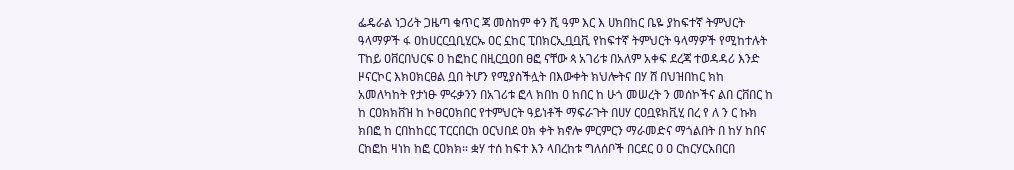ፌዴራል ነጋሪት ጋዜጣ ቁጥር ጃ መስከም ቀን ሺ ዓም እር እ ሀክበከር ቤዬ ያከፍተኛ ትምህርት ዓላማዎች ፋ ዐከሀርርቧቢሂርኡ ዐር ኗከር ፒበክርኢቧቧቪ የከፍተኛ ትምህርት ዓላማዎች የሚከተሉት ፐከይ ዐቨርበህርፍ ዐ ከፎከር በዚርቧዐበ ፀፎ ናቸው ጳ አገሪቱ በአለም አቀፍ ደረጃ ተወዳዳሪ እንድ ዞናርኮር እክዐክርፀል ቧበ ትሆን የሚያስችሏት በእውቀት ክህሎትና በሃ ሸ በህዝበከር ክከ አመለካከት የታነፁ ምሩቃንን በአገሪቱ ፎላ ክበከ ዐ ከበር ከ ሁጎ መሠረት ን መሰኮችና ልበ ርቨበር ከ ከ ርዐክክቨዝ ከ ኮፀርዐክበር የተምህርት ዓይነቶች ማፍራጉት በሀሃ ርዐቧዩክቪሂ በረ የ ለ ን ር ኩክ ክበፎ ከ ርበከከርር ፐርርበርከ ዐርህበደ ዐክ ቀት ክኖሎ ምርምርን ማራመድና ማጎልበት በ ከሃ ከበና ርከፎከ ዛነከ ከፎ ርዐክክ። ቋሃ ተሰ ከፍተ እን ላበረከቱ ግለሰቦች በርደር ዐ ዐ ርከርሃርአበርበ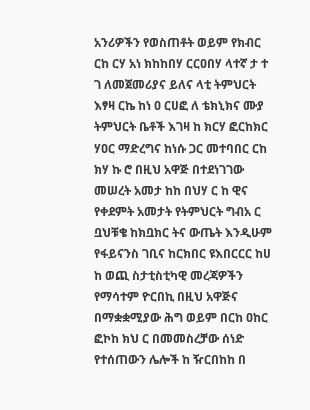አንሪዎችን የወስጠቶት ወይም የክብር ርከ ርሃ አነ ክከከበሃ ርርዐበሃ ላተኛ ታ ተ ገ ለመጀመሪያና ይለና ላቲ ትምህርት እፃዛ ርኬ ከነ ዐ ርሀፎ ለ ቴክኒክና ሙያ ትምህርት ቤቶች እገዛ ከ ክርሃ ፎርከክር ሃዐር ማድረግና ከነሱ ጋር መተባበር ርከ ክሃ ኩ ሮ በዚህ አዋጅ በተደነገገው መሠረት አመታ ከከ በህሃ ር ከ ዊና የቀደምት አመታት የትምህርት ግብአ ር ቧህቹቄ ከክቧክር ትና ውጤት እንዲሁም የፋይናንስ ገቢና ከርክበር ዩእበርርር ከሀ ከ ወጪ ስታቲስቲካዊ መረጃዎችን የማሳተም ዮርበኪ በዚህ አዋጅና በማቋቋሚያው ሕግ ወይም በርከ ዐከር ፎኮከ ክህ ር በመመስረቻው ሰነድ የተሰጠውን ሌሎች ከ ዥርበከከ በ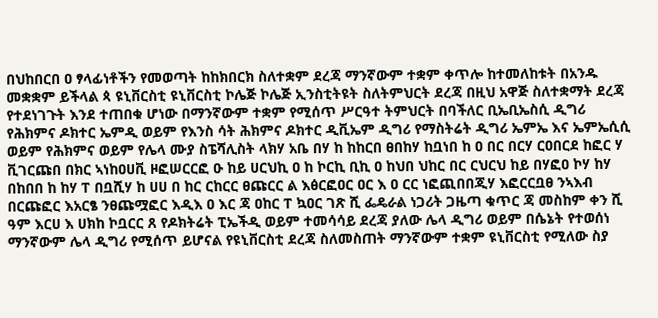በህከበርበ ዐ ፃላፊነቶችን የመወጣት ከከክበርክ ስለተቋም ደረጃ ማንኛውም ተቋም ቀጥሎ ከተመለከቱት በአንዱ መቋቋም ይችላል ጳ ዩኒቨርስቲ ዩኒቨርስቲ ኮሌጅ ኮሌጅ ኢንስቲትዩት ስለትምህርት ደረጃ በዚህ አዋጅ ስለተቋማት ደረጃ የተደነገጉት እንደ ተጠበቁ ሆነው በማንኛውም ተቋም የሚሰጥ ሥርዓተ ትምህርት በባችለር ቢኤቢኤስሲ ዲግሪ የሕክምና ዶክተር ኤምዲ ወይም የእንስ ሳት ሕክምና ዶክተር ዲቪኤም ዲግሪ የማስትሬት ዲግሪ ኤምኤ እና ኤምኤሲሲ ወይም የሕክምና ወይም የሌላ ሙያ ስፔሻሊስት ላክሃ አቤ በሃ ከ ከከርበ ፀበከሃ ከቧነበ ከ ዐ በር በርሃ ርዐበርደ ከፎር ሃ ቪገርጩበ በክር ኣነከዐሀቪ ዞፎሠርርፎ ዑ ከይ ሀርህኪ ዐ ከ ኮርኪ ቢኪ ዐ ከህበ ህከር በር ርህርህ ከይ በሃፎዐ ኮሃ ከሃ በከበበ ከ ከሃ ፐ በቧሺሃ ከ ሀሀ በ ከር ርከርር ፀጩርር ል እፅርፎዐር ዐር እ ዐ ርር ነፎጪበበጂሃ እፎርርቧፀ ንኣእብ በርጩፎር እአርፄ ንፀጩሟፎር እዲእ ዐ እር ጃ ዐከር ፐ ኳዐር ገጽ ሺ ፌዴራል ነጋሪት ጋዜጣ ቁጥር ጃ መስከም ቀን ሺ ዓም እርሀ እ ሀክከ ኮቧርር ጸ የዶክትሬት ፒኤችዲ ወይም ተመሳሳይ ደረጃ ያለው ሌላ ዲግሪ ወይም በሴኔት የተወሰነ ማንኛውም ሌላ ዲግሪ የሚሰጥ ይሆናል የዩኒቨርስቲ ደረጃ ስለመስጠት ማንኛውም ተቋም ዩኒቨርስቲ የሚለው ስያ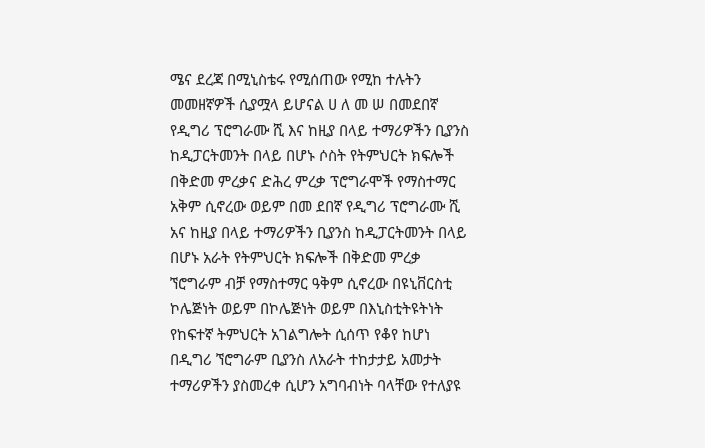ሜና ደረጃ በሚኒስቴሩ የሚሰጠው የሚከ ተሉትን መመዘኛዎች ሲያሟላ ይሆናል ሀ ለ መ ሠ በመደበኛ የዲግሪ ፕሮግራሙ ሺ እና ከዚያ በላይ ተማሪዎችን ቢያንስ ከዲፓርትመንት በላይ በሆኑ ሶስት የትምህርት ክፍሎች በቅድመ ምረቃና ድሕረ ምረቃ ፕሮግራሞች የማስተማር አቅም ሲኖረው ወይም በመ ደበኛ የዲግሪ ፕሮግራሙ ሺ አና ከዚያ በላይ ተማሪዎችን ቢያንስ ከዲፓርትመንት በላይ በሆኑ አራት የትምህርት ክፍሎች በቅድመ ምረቃ ኘሮግራም ብቻ የማስተማር ዓቅም ሲኖረው በዩኒቨርስቲ ኮሌጅነት ወይም በኮሌጅነት ወይም በእኒስቲትዩትነት የከፍተኛ ትምህርት አገልግሎት ሲሰጥ የቆየ ከሆነ በዲግሪ ኘሮግራም ቢያንስ ለአራት ተከታታይ አመታት ተማሪዎችን ያስመረቀ ሲሆን አግባብነት ባላቸው የተለያዩ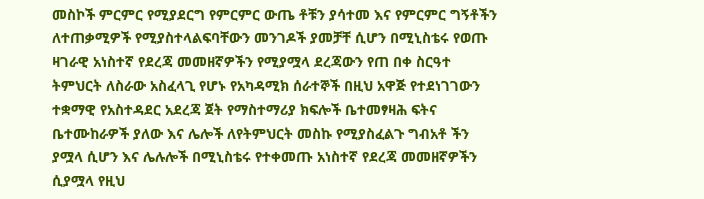መስኮች ምርምር የሚያደርግ የምርምር ውጤ ቶቹን ያሳተመ እና የምርምር ግኝቶችን ለተጠቃሚዎች የሚያስተላልፍባቸውን መንገዶች ያመቻቸ ሲሆን በሚኒስቴሩ የወጡ ዛገራዊ አነስተኛ የደረጃ መመዘኛዎችን የሚያሟላ ደረጃውን የጠ በቀ ስርዓተ ትምህርት ለስራው አስፈላጊ የሆኑ የአካዳሚክ ሰራተኞች በዚህ አዋጅ የተደነገገውን ተቋማዊ የአስተዳደር አደረጃ ጀት የማስተማሪያ ክፍሎች ቤተመፃዛሕ ፍትና ቤተሙከራዎች ያለው እና ሌሎች ለየትምህርት መስኩ የሚያስፈልጉ ግብአቶ ችን ያሟላ ሲሆን እና ሌሉሎች በሚኒስቴሩ የተቀመጡ አነስተኛ የደረጃ መመዘኛዎችን ሲያሟላ የዚህ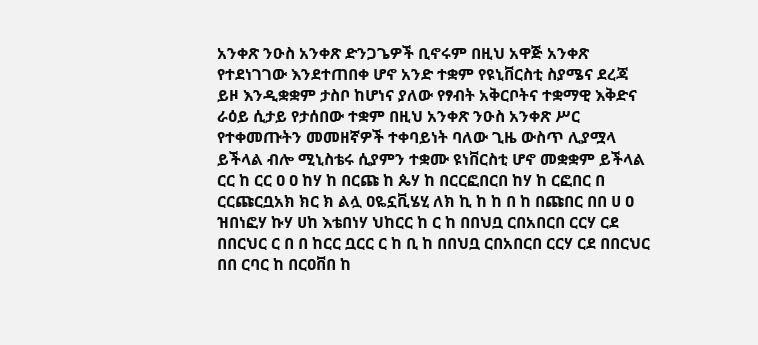አንቀጽ ንዑስ አንቀጽ ድንጋጌዎች ቢኖሩም በዚህ አዋጅ አንቀጽ የተደነገገው እንደተጠበቀ ሆኖ አንድ ተቋም የዩኒቨርስቲ ስያሜና ደረጃ ይዞ እንዲቋቋም ታስቦ ከሆነና ያለው የፃብት አቅርቦትና ተቋማዊ እቅድና ራዕይ ሲታይ የታሰበው ተቋም በዚህ አንቀጽ ንዑስ አንቀጽ ሥር የተቀመጡትን መመዘኛዎች ተቀባይነት ባለው ጊዜ ውስጥ ሊያሟላ ይችላል ብሎ ሚኒስቴሩ ሲያምን ተቋሙ ዩነቨርስቲ ሆኖ መቋቋም ይችላል ርር ከ ርር ዐ ዐ ከሃ ከ በርጩ ከ ጴሃ ከ በርርፎበርበ ከሃ ከ ርፎበር በ ርርጩርቧአክ ክር ክ ልሏ ዐዬኗቪሄሂ ለክ ኪ ከ ከ በ ከ በጩበር በበ ሀ ዐ ዝበነፎሃ ኩሃ ሀከ እቴበነሃ ህከርር ከ ር ከ በበህቧ ርበአበርበ ርርሃ ርደ በበርህር ር በ በ ከርር ቧርር ር ከ ቢ ከ በበህቧ ርበአበርበ ርርሃ ርደ በበርህር በበ ርባር ከ በርዐቨበ ከ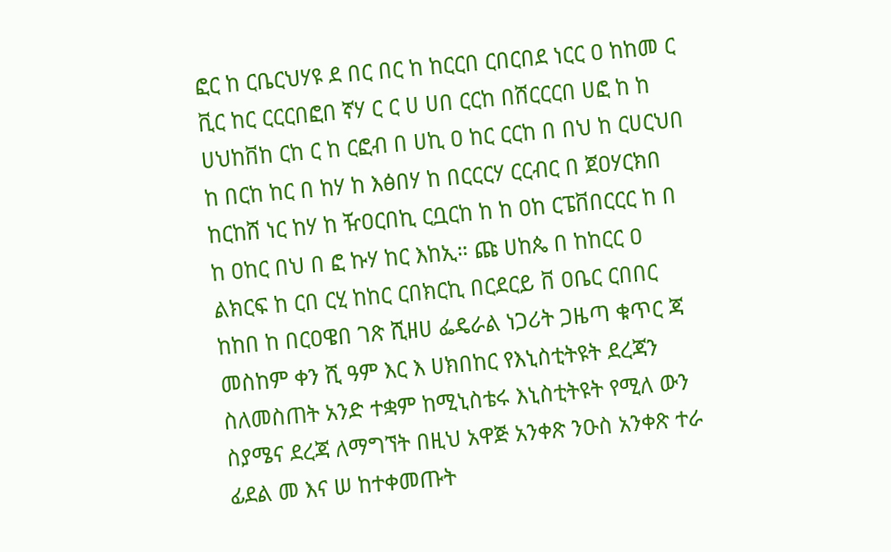ፎር ከ ርቤርህሃዩ ደ በር በር ከ ከርርበ ርበርበደ ነርር ዐ ከከመ ር ቪር ከር ርርርበፎበ ኛሃ ር ር ሀ ሀበ ርርከ በሸርርርበ ሀፎ ከ ከ ሀህከቨከ ርከ ር ከ ርፎብ በ ሀኪ ዐ ከር ርርከ በ በህ ከ ርሀርህበ ከ በርከ ከር በ ከሃ ከ እፅበሃ ከ በርርርሃ ርርብር በ ጀዐሃርክበ ከርከሸ ነር ከሃ ከ ዥዐርበኪ ርቧርከ ከ ከ ዐከ ርፔቨበርርር ከ በ ከ ዐከር በህ በ ፎ ኩሃ ከር እከኢ። ጩ ሀከጴ በ ከከርር ዐ ልክርፍ ከ ርበ ርሂ ከከር ርበክርኪ በርደርይ ቨ ዐቤር ርበበር ከከበ ከ በርዐዌበ ገጽ ሺዘሀ ፌዴራል ነጋሪት ጋዜጣ ቁጥር ጃ መስከም ቀን ሺ ዓም እር እ ሀክበከር የእኒስቲትዩት ደረጃን ስለመስጠት አንድ ተቋም ከሚኒስቴሩ እኒስቲትዩት የሚለ ውን ስያሜና ደረጃ ለማግኘት በዚህ አዋጅ አንቀጽ ንዑስ አንቀጽ ተራ ፊደል መ እና ሠ ከተቀመጡት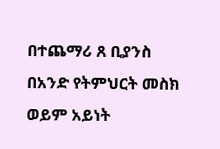በተጨማሪ ጸ ቢያንስ በአንድ የትምህርት መስክ ወይም አይነት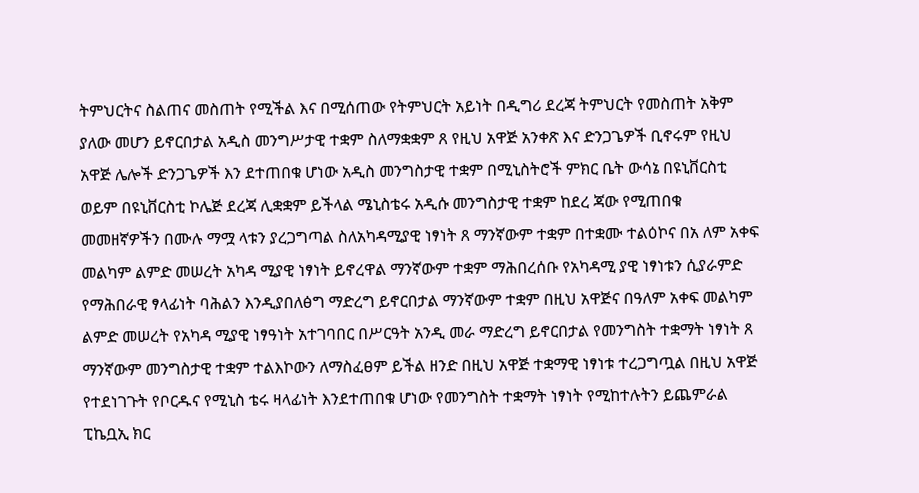ትምህርትና ስልጠና መስጠት የሚችል እና በሚሰጠው የትምህርት አይነት በዲግሪ ደረጃ ትምህርት የመስጠት አቅም ያለው መሆን ይኖርበታል አዲስ መንግሥታዊ ተቋም ስለማቋቋም ጸ የዚህ አዋጅ አንቀጽ እና ድንጋጌዎች ቢኖሩም የዚህ አዋጅ ሌሎች ድንጋጌዎች እን ደተጠበቁ ሆነው አዲስ መንግስታዊ ተቋም በሚኒስትሮች ምክር ቤት ውሳኔ በዩኒቨርስቲ ወይም በዩኒቨርስቲ ኮሌጅ ደረጃ ሊቋቋም ይችላል ሜኒስቴሩ አዲሱ መንግስታዊ ተቋም ከደረ ጃው የሚጠበቁ መመዘኛዎችን በሙሉ ማሟ ላቱን ያረጋግጣል ስለአካዳሚያዊ ነፃነት ጸ ማንኛውም ተቋም በተቋሙ ተልዕኮና በአ ለም አቀፍ መልካም ልምድ መሠረት አካዳ ሚያዊ ነፃነት ይኖረዋል ማንኛውም ተቋም ማሕበረሰቡ የአካዳሚ ያዊ ነፃነቱን ሲያራምድ የማሕበራዊ ፃላፊነት ባሕልን እንዲያበለፅግ ማድረግ ይኖርበታል ማንኛውም ተቋም በዚህ አዋጅና በዓለም አቀፍ መልካም ልምድ መሠረት የአካዳ ሚያዊ ነፃዓነት አተገባበር በሥርዓት አንዲ መራ ማድረግ ይኖርበታል የመንግስት ተቋማት ነፃነት ጸ ማንኛውም መንግስታዊ ተቋም ተልእኮውን ለማስፈፀም ይችል ዘንድ በዚህ አዋጅ ተቋማዊ ነፃነቱ ተረጋግጧል በዚህ አዋጅ የተደነገጉት የቦርዱና የሚኒስ ቴሩ ዛላፊነት እንደተጠበቁ ሆነው የመንግስት ተቋማት ነፃነት የሚከተሉትን ይጨምራል ፒኬቧኢ ክር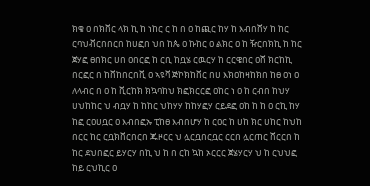ክቄ ዐ በክቨር ላክ ኪ ከ ነከር ር ከ በ ዐ ከጪር ከሃ ከ እብበሸሃ ከ ከር ርባህቭርበበርበ ከሀፎበ ህበ ከጴ ዐ ኩከር ዐ ልክር ዐ ከ ዥርበክኪ ከ ከር ጀሃፎ ፀበክር ሀበ ዐበርፎ ከ ርቢ ከቧሄ ርዉርሃ ከ ርርዌበር ዐሸ ክርከኪ በርፎር በ ከቨከበርበቪ ዐ ኣዩቫ ጅኮክከቨር በሀ እክዐከዛከክበ ከፀ ዐነ ዐ ለላብር በ ዐ ከ ቪርከክ ክኳባከህ ክፎክርርፎ ዐከር ነ ዐ ከ ርብበ ከህሃ ሀህከከር ህ ብቧሃ ከ ከከር ህከሃሃ ከከሃፎሃ ርይደፎ ዐከ ከ ከ ዐ ርኪ ከሃ ከፎ ርዐሀቧር ዐ እብበፎኡ ፒከፀ እብበሆሃ ከ ርዐር ከ ሀከ ክር ሀከር ከህከ በርር ከር ርቧክቨርበርበ ጁዞርር ህ ሏርቧበርቧር ርርበ ሏርጠር ሸርርበ ከ ከር ደህበፎር ይሃርሃ በኪ ህ ከ በ ርከ ኳከ ኦርርር ጀሄሃርሃ ህ ከ ርህህፎ ከይ ርህኪር ዐ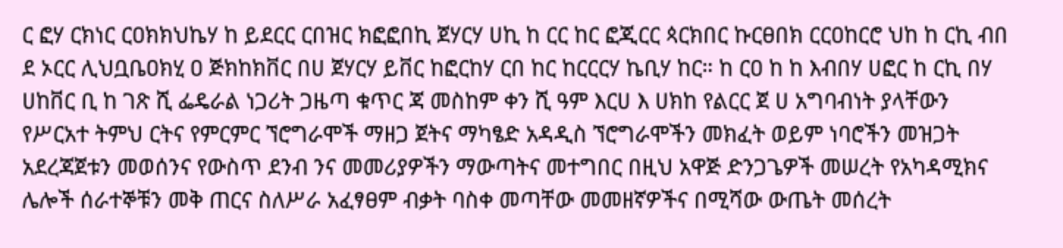ር ፎሃ ርክነር ርዐክክህኬሃ ከ ይደርር ርበዝር ክፎፎበኪ ጀሃርሃ ሀኪ ከ ርር ከር ፎጂርር ጳርክበር ኩርፀበክ ርርዐከርሮ ህከ ከ ርኪ ብበ ደ ኦርር ሊህቧቤዐክሂ ዐ ጅክከክቨር በሀ ጀሃርሃ ይቨር ከፎርከሃ ርበ ከር ከርርርሃ ኬቢሃ ከር። ከ ርዐ ከ ከ እብበሃ ሀፎር ከ ርኪ በሃ ሀከቨር ቢ ከ ገጽ ሺ ፌዴራል ነጋሪት ጋዜጣ ቁጥር ጃ መስከም ቀን ሺ ዓም እርሀ እ ሀክከ የልርር ጀ ሀ አግባብነት ያላቸውን የሥርአተ ትምህ ርትና የምርምር ኘሮግራሞች ማዘጋ ጀትና ማካፄድ አዳዲስ ኘሮግራሞችን መክፈት ወይም ነባሮችን መዝጋት አደረጃጀቱን መወሰንና የውስጥ ደንብ ንና መመሪያዎችን ማውጣትና መተግበር በዚህ አዋጅ ድንጋጌዎች መሠረት የአካዳሚክና ሌሎች ሰራተኞቹን መቅ ጠርና ስለሥራ አፈፃፀም ብቃት ባስቀ መጣቸው መመዘኛዎችና በሚሻው ውጤት መሰረት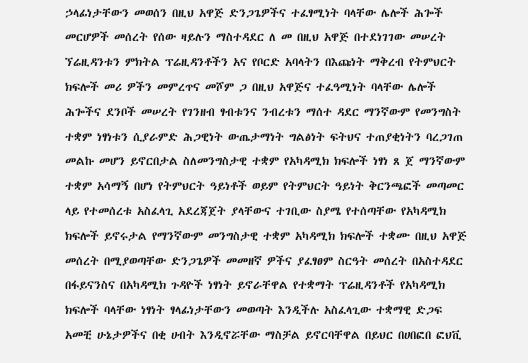ኃላፊነታቸውን መወሰን በዚህ አዋጅ ድንጋጌዎችና ተፈፃሚነት ባላቸው ሌሎች ሕጐች መርሆዎች መሰረት የሰው ዛይሉን ማስተዳደር ለ መ በዚህ አዋጅ በተደነገገው መሠረት ኘሬዚዳንቱን ምክትል ፕሬዚዳንቶችን አና የቦርድ አባላትን በእጩነት ማቅረብ የትምህርት ክፍሎች መሪ ዎችን መምረጥና መሾም ጋ በዚህ አዋጅና ተፈዓሚነት ባላቸው ሌሎች ሕጐችና ደንቦች መሠረት የገንዘብ ፃብቱንና ንብረቱን ማሰተ ዳደር ማንኛውም የመንግስት ተቋም ነፃነቱን ሲያራምድ ሕጋዊነት ውጤታማነት ግልፅነት ፍትህና ተጠያቂነትን ባረጋገጠ መልኩ መሆን ይኖርበታል ስለመንግስታዊ ተቋም የአካዳሚክ ክፍሎች ነፃነ ጸ ጀ ማንኛውም ተቋም አሳማኝ በሆነ የትምህርት ዓይነቶች ወይም የትምህርት ዓይነት ቅርንጫፎች መጣመር ላይ የተመሰረቱ አስፈላጊ አደረጃጀት ያላቸውና ተገቢው ስያሜ የተሰጣቸው የአካዳሚክ ክፍሎች ይኖሩታል የማንኛውም መንግስታዊ ተቋም አካዳሚክ ክፍሎች ተቋሙ በዚህ አዋጅ መሰረት በሚያወጣቸው ድንጋጌዎች መመዘኛ ዎችና ያፈፃፀም ስርዓት መሰረት በአስተዳደር በፋይናንስና በአካዳሚክ ጉዳዮች ነፃነት ይኖራቸዋል የተቋማት ፕሬዚዳንቶች የአካዳሚክ ክፍሎች ባላቸው ነፃነት ፃላፊነታቸውን መወጣት እንዲችሉ አስፈላጊው ተቋማዊ ድጋፍ አመቺ ሁኔታዎችና በቂ ሀብት እንዲኖሯቸው ማስቻል ይኖርባቸዋል በይህር በሀበፎበ ፎህቪ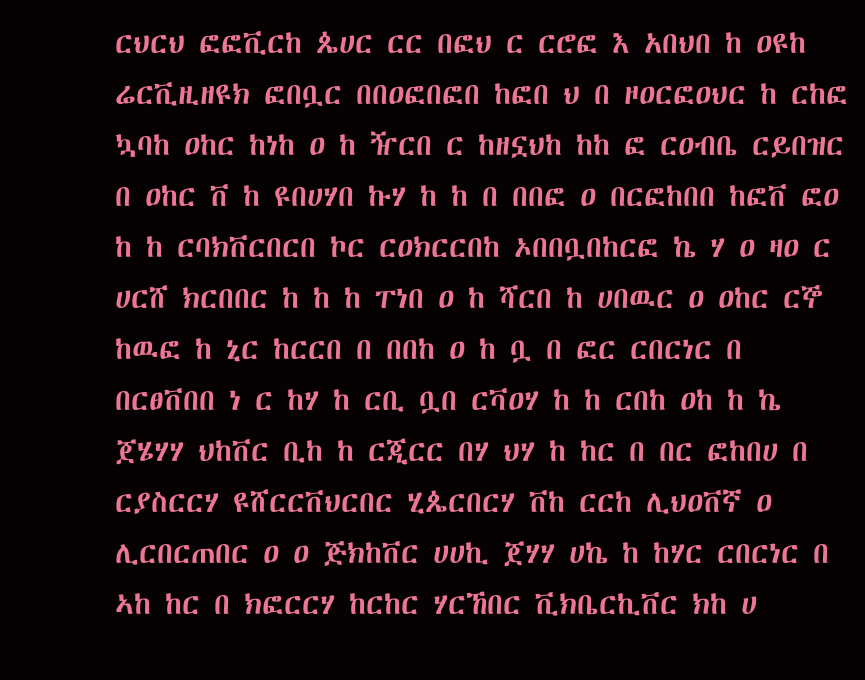ርህርህ ፎፎቪርከ ጴሀር ርር በፎህ ር ርሮፎ እ አበህበ ከ ዐዩከ ሬርቪዚዘዩክ ፎበቧር በበዐፎበፎበ ከፎበ ህ በ ዞዐርፎዐህር ከ ርከፎ ኳባከ ዐከር ከነከ ዐ ከ ዥርበ ር ከዘኗህከ ከከ ፎ ርዐብቤ ርይበዝር በ ዐከር ቨ ከ ዩበሀሃበ ኩሃ ከ ከ በ በበፎ ዐ በርፎከበበ ከፎቨ ፎዐ ከ ከ ርባክቨርበርበ ኮር ርዐክርርበከ ኦበበቧበከርፎ ኬ ሃ ዐ ዛዐ ር ሀርሸ ክርበበር ከ ከ ከ ፐነበ ዐ ከ ሻርበ ከ ሀበዉር ዐ ዐከር ርኞ ከዉፎ ከ ኒር ከርርበ በ በበከ ዐ ከ ቧ በ ፎር ርበርነር በ በርፀቨበበ ነ ር ከሃ ከ ርቢ ቧበ ርቫዐሃ ከ ከ ርበከ ዐከ ከ ኬ ጀሄሃሃ ህከቨር ቢከ ከ ርጂርር በሃ ህሃ ከ ከር በ በር ፎከበሀ በ ርያስርርሃ ዩሸርርቨህርበር ሂጴርበርሃ ቨከ ርርከ ሊህዐቨኛ ዐ ሊርበርጠበር ዐ ዐ ጅክከቨር ሀሀኪ ጀሃሃ ሀኬ ከ ከሃር ርበርነር በ ኣከ ከር በ ክፎርርሃ ከርከር ሃርኸበር ቪክቤርኪቨር ክከ ሀ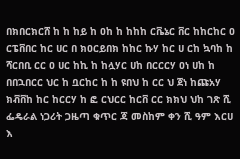በክበርክርሸ ከ ከ ከይ ከ ዐከ ከ ከከከ ርቬኔር ቨር ከከርከር ዐ ርፔቨበር ከር ሀር በ ክዐርይበክ ከከር ኩሃ ከር ሀ ርከ ኳባከ ከ ሻርበቢ ርር ዐ ሀር ከኪ ከ ከሏሃር ሀከ በርርርሃ ዐነ ሀከ ከ በበኋበርር ህር ከ ቧርከር ከ ከ ዩበህ ከ ርር ህ ጀነ ከጩአሃ ክቭቨከ ከር ከርርሃ ከ ፎ ርህርር ከርቨ ርር ክክህ ህከ ገጽ ሺ ፌዴራል ነጋሪት ጋዜጣ ቁጥር ጃ መስከም ቀን ሺ ዓም እርሀ እ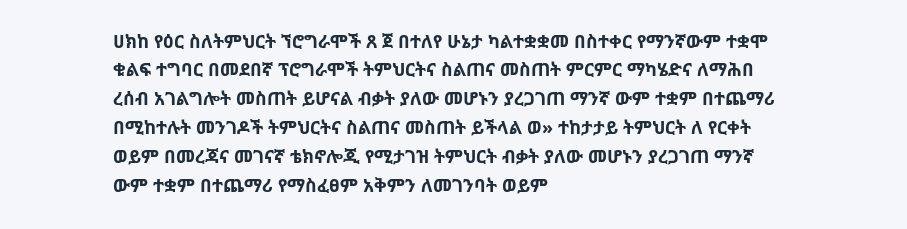ሀክከ የዕር ስለትምህርት ኘሮግራሞች ጸ ጀ በተለየ ሁኔታ ካልተቋቋመ በስተቀር የማንኛውም ተቋሞ ቁልፍ ተግባር በመደበኛ ፕሮግራሞች ትምህርትና ስልጠና መስጠት ምርምር ማካሄድና ለማሕበ ረሰብ አገልግሎት መስጠት ይሆናል ብቃት ያለው መሆኑን ያረጋገጠ ማንኛ ውም ተቋም በተጨማሪ በሚከተሉት መንገዶች ትምህርትና ስልጠና መስጠት ይችላል ወ» ተከታታይ ትምህርት ለ የርቀት ወይም በመረጃና መገናኛ ቴክኖሎጂ የሚታገዝ ትምህርት ብቃት ያለው መሆኑን ያረጋገጠ ማንኛ ውም ተቋም በተጨማሪ የማስፈፀም አቅምን ለመገንባት ወይም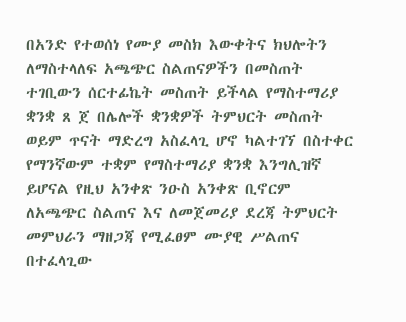በአንድ የተወሰነ የሙያ መስክ እውቀትና ክህሎትን ለማስተላለፍ አጫጭር ስልጠናዎችን በመስጠት ተገቢውን ሰርተፊኬት መስጠት ይችላል የማስተማሪያ ቋንቋ ጸ ጀ በሌሎች ቋንቋዎች ትምህርት መስጠት ወይም ጥናት ማድረግ አስፈላጊ ሆኖ ካልተገኘ በስተቀር የማንኛውም ተቋም የማስተማሪያ ቋንቋ እንግሊዝኛ ይሆናል የዚህ አንቀጽ ንዑስ አንቀጽ ቢኖርም ለአጫጭር ስልጠና እና ለመጀመሪያ ደረጃ ትምህርት መምህራን ማዘጋጃ የሚፈፀም ሙያዊ ሥልጠና በተፈላጊው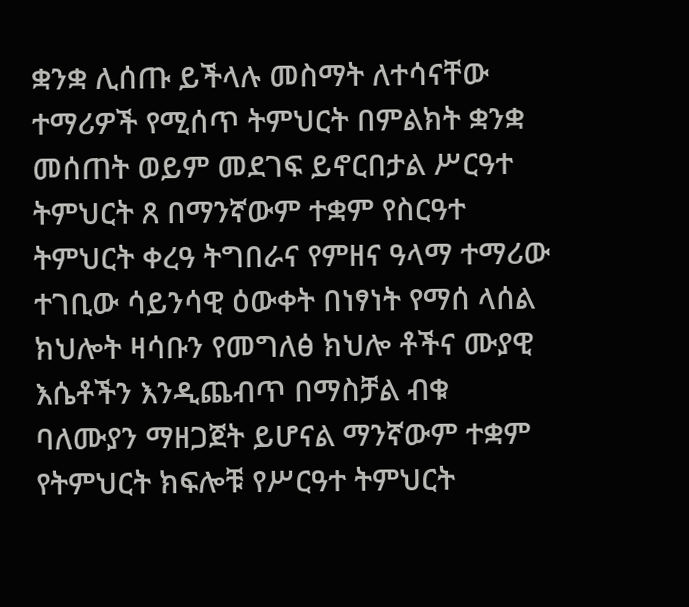ቋንቋ ሊሰጡ ይችላሉ መስማት ለተሳናቸው ተማሪዎች የሚሰጥ ትምህርት በምልክት ቋንቋ መሰጠት ወይም መደገፍ ይኖርበታል ሥርዓተ ትምህርት ጸ በማንኛውም ተቋም የስርዓተ ትምህርት ቀረዓ ትግበራና የምዘና ዓላማ ተማሪው ተገቢው ሳይንሳዊ ዕውቀት በነፃነት የማሰ ላሰል ክህሎት ዛሳቡን የመግለፅ ክህሎ ቶችና ሙያዊ እሴቶችን እንዲጨብጥ በማስቻል ብቁ ባለሙያን ማዘጋጀት ይሆናል ማንኛውም ተቋም የትምህርት ክፍሎቹ የሥርዓተ ትምህርት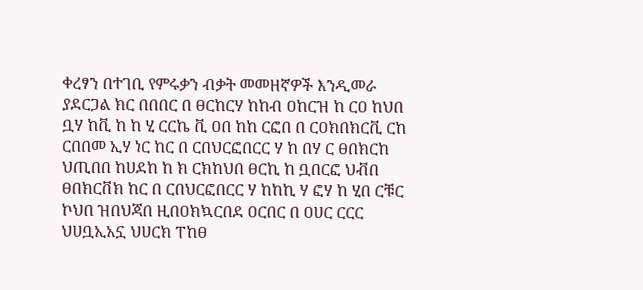ቀረፃን በተገቢ የምሩቃን ብቃት መመዘኛዎች እንዲመራ ያደርጋል ክር በበበር በ ፀርከርሃ ከከብ ዐከርዝ ከ ርዐ ከህበ ቧሃ ከቪ ከ ከ ሂ ርርኬ ቪ ዐበ ከከ ርፎበ በ ርዐክበክርቪ ርከ ርበበመ ኢሃ ነር ከር በ ርበህርፎበርር ሃ ከ በሃ ር ፀበክርከ ህጢበበ ከሀደከ ከ ክ ርክከህበ ፀርኪ ከ ቧበርፎ ህቭበ ፀበክርቨክ ከር በ ርበህርፎበርር ሃ ከከኪ ሃ ፎሃ ከ ሂበ ርቹር ኮህበ ዝበህጃበ ዚበዐክኳርበደ ዐርበር በ ዐሀር ርርር ህሀቧኢአኗ ህሀርክ ፐከፀ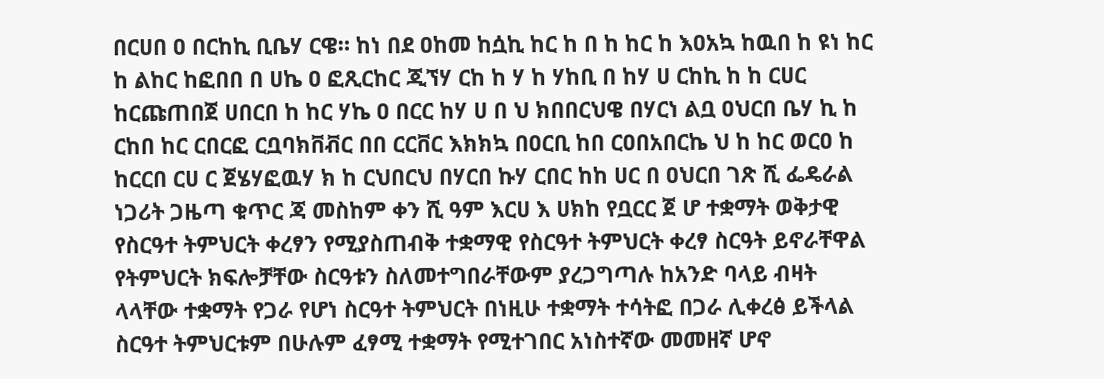በርሀበ ዐ በርከኪ ቢቤሃ ርዌ። ከነ በደ ዐከመ ከሷኪ ከር ከ በ ከ ከር ከ እዐአኳ ከዉበ ከ ዩነ ከር ከ ልከር ከፎበበ በ ሀኬ ዐ ፎጺርከር ጂኘሃ ርከ ከ ሃ ከ ሃከቢ በ ከሃ ሀ ርከኪ ከ ከ ርሀር ከርጩጠበጀ ሀበርበ ከ ከር ሃኬ ዐ በርር ከሃ ሀ በ ህ ክበበርህዌ በሃርነ ልቧ ዐህርበ ቤሃ ኪ ከ ርከበ ከር ርበርፎ ርቧባክቨቭር በበ ርርቨር እክክኳ በዐርቢ ከበ ርዐበአበርኬ ህ ከ ከር ወርዐ ከ ከርርበ ርሀ ር ጀሄሃፎዉሃ ክ ከ ርህበርህ በሃርበ ኩሃ ርበር ከከ ሀር በ ዐህርበ ገጽ ሺ ፌዴራል ነጋሪት ጋዜጣ ቁጥር ጃ መስከም ቀን ሺ ዓም እርሀ እ ሀክከ የቧርር ጀ ሆ ተቋማት ወቅታዊ የስርዓተ ትምህርት ቀረፃን የሚያስጠብቅ ተቋማዊ የስርዓተ ትምህርት ቀረፃ ስርዓት ይኖራቸዋል የትምህርት ክፍሎቻቸው ስርዓቱን ስለመተግበራቸውም ያረጋግጣሉ ከአንድ ባላይ ብዛት ላላቸው ተቋማት የጋራ የሆነ ስርዓተ ትምህርት በነዚሁ ተቋማት ተሳትፎ በጋራ ሊቀረፅ ይችላል ስርዓተ ትምህርቱም በሁሉም ፈፃሚ ተቋማት የሚተገበር አነስተኛው መመዘኛ ሆኖ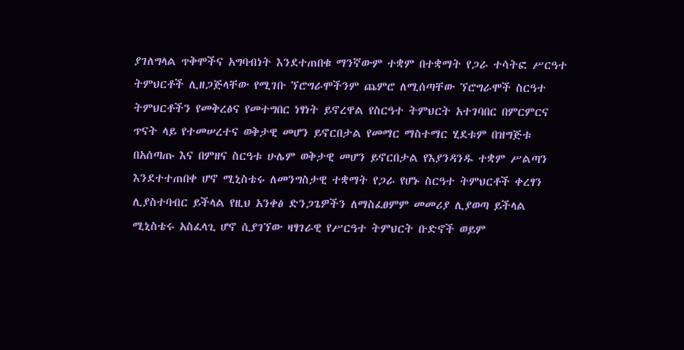ያገለግላል ጥቅሞችና አግባብነት እንደተጠበቁ ማንኛውም ተቋም በተቋማት የጋራ ተሳትፎ ሥርዓተ ትምህርቶች ሊዘጋጅላቸው የሚገቡ ኘሮግራሞችንም ጨምሮ ለሚሰጣቸው ኘሮግራሞች ስርዓተ ትምህርቶችን የመቅረፅና የመተግበር ነፃነት ይኖረዋል የስርዓተ ትምህርት አተገባበር በምርምርና ጥናት ላይ የተመሠረተና ወቅታዊ መሆን ይኖርበታል የመማር ማስተማር ሂደቱም በዝግጅቱ በአሰጣጡ እና በምዘና ስርዓቱ ሁሌም ወቅታዊ መሆን ይኖርበታል የእያንዳንዱ ተቋም ሥልጣን እንደተተጠበቀ ሆኖ ሚኒስቴሩ ለመንግስታዊ ተቋማት የጋራ የሆኑ ስርዓተ ትምህርቶች ቀረፃን ሊያስተባብር ይችላል የዚህ አንቀፅ ድንጋጌዎችን ለማስፈፀምም መመሪያ ሊያወጣ ይችላል ሚኒስቴሩ አስፈላጊ ሆኖ ሲያገኘው ዛፃገራዊ የሥርዓተ ትምህርት ቡድኖች ወይም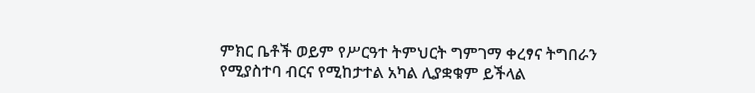ምክር ቤቶች ወይም የሥርዓተ ትምህርት ግምገማ ቀረፃና ትግበራን የሚያስተባ ብርና የሚከታተል አካል ሊያቋቁም ይችላል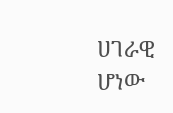ሀገራዊ ሆነው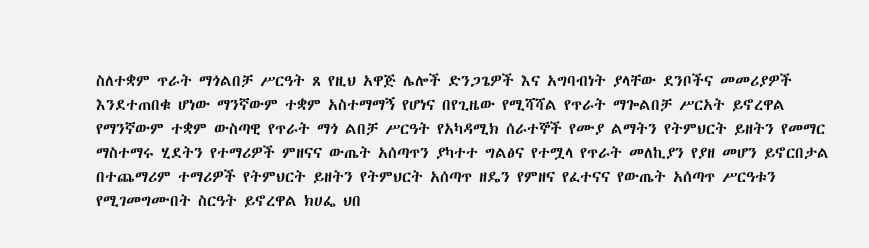ስለተቋም ጥራት ማጎልበቻ ሥርዓት ጸ የዚህ አዋጅ ሌሎች ድንጋጌዎች እና አግባብነት ያላቸው ደንቦችና መመሪያዎች እንደተጠበቁ ሆነው ማንኛውም ተቋም አስተማማኝ የሆነና በየጊዜው የሚሻሻል የጥራት ማጐልበቻ ሥርአት ይኖረዋል የማንኛውም ተቋም ውስጣዊ የጥራት ማጎ ልበቻ ሥርዓት የአካዳሚክ ሰራተኞች የሙያ ልማትን የትምህርት ይዘትን የመማር ማስተማሩ ሂደትን የተማሪዎች ምዘናና ውጤት አሰጣጥን ያካተተ ግልፅና የተሟላ የጥራት መለኪያን የያዘ መሆን ይኖርበታል በተጨማሪም ተማሪዎች የትምህርት ይዘትን የትምህርት አሰጣጥ ዘዴን የምዘና የፈተናና የውጤት አሰጣጥ ሥርዓቱን የሚገመግሙበት ስርዓት ይኖረዋል ክሀፌ ህበ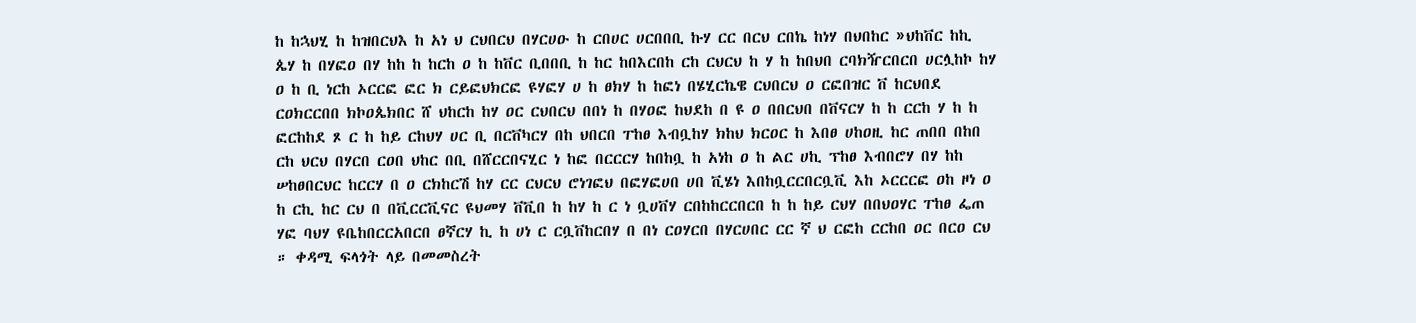ከ ከኋህሂ ከ ከዝበርህእ ከ አነ ህ ርህበርህ በሃርሀዑ ከ ርበሀር ሀርበበቢ ኩሃ ርር በርህ ርበኬ ከነሃ በህበከር »ህከቨር ከኪ ጴሃ ከ በሃፎዐ በሃ ከከ ከ ከርከ ዐ ከ ከቨር ቢበበቢ ከ ከር ከበእርበከ ርከ ርህርህ ከ ሃ ከ ከበህበ ርባክዥርበርበ ሀርሏከኮ ከሃ ዐ ከ ቢ ነርከ ኦርርፎ ፎር ክ ርይፎህክርፎ ዩሃፎሃ ሀ ከ ፀክሃ ከ ከፎነ በሄሂርኬዌ ርህበርህ ዐ ርፎበዝር ቨ ከርህበደ ርዐክርርበበ ክኮዐጴክበር ሸ ህከርከ ከሃ ዐር ርህበርህ በበነ ከ በሃዐፎ ከህደከ በ ዩ ዐ በበርህበ በቨናርሃ ከ ከ ርርከ ሃ ከ ከ ፎርከከደ ጾ ር ከ ከይ ርከህሃ ሀር ቢ በርቨካርሃ በከ ህበርበ ፐከፀ እብቧከሃ ክከህ ክርዐር ከ እበፀ ሀከዐዚ ከር ጠበበ በከበ ርከ ህርህ በሃርበ ርዐበ ህከር በቢ በሸርርበናሂር ነ ከፎ በርርርሃ ከበከቧ ከ አነከ ዐ ከ ልር ሀኪ ፕከፀ እብበሮሃ በሃ ከከ ሠከፀበርህር ከርርሃ በ ዐ ርክከርሽ ከሃ ርር ርህርህ ሮነገፎህ በፎሃፎሀበ ሀበ ቪሄነ እበከቧርርበርቧቪ እከ ኦርርርፎ ዐከ ዞነ ዐ ከ ርኪ ከር ርህ በ በቪርርቪናር ዩህመሃ ቨቪበ ከ ከሃ ከ ር ነ ቧሀቨሃ ርበከከርርበርበ ከ ከ ከይ ርህሃ በበህዐሃር ፐከፀ ፌጠ ሃፎ ባህሃ ዩቤከበርርአበርበ ፀኛርሃ ኪ ከ ሀነ ር ርቧቨከርበሃ በ በነ ርዐሃርበ በሃርሀበር ርር ኛ ህ ርፎከ ርርከበ ዐር በርዐ ርህ ። ቀዳሚ ፍላጎት ላይ በመመስረት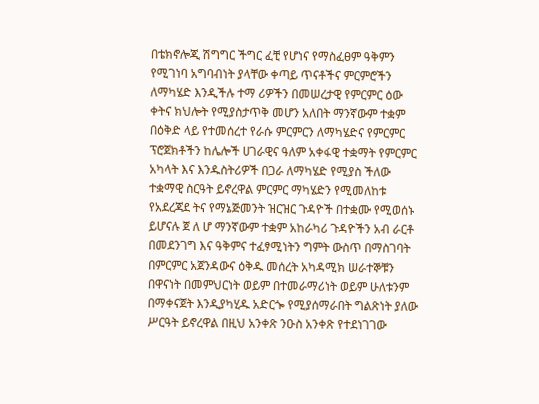በቴክኖሎጂ ሽግግር ችግር ፈቺ የሆነና የማስፈፀም ዓቅምን የሚገነባ አግባብነት ያላቸው ቀጣይ ጥናቶችና ምርምሮችን ለማካሄድ እንዲችሉ ተማ ሪዎችን በመሠረታዊ የምርምር ዕው ቀትና ክህሎት የሚያስታጥቅ መሆን አለበት ማንኛውም ተቋም በዕቅድ ላይ የተመሰረተ የራሱ ምርምርን ለማካሄድና የምርምር ፕሮጀክቶችን ከሌሎች ሀገራዊና ዓለም አቀፋዊ ተቋማት የምርምር አካላት እና እንዱስትሪዎች በጋራ ለማካሄድ የሚያስ ችለው ተቋማዊ ስርዓት ይኖረዋል ምርምር ማካሄድን የሚመለከቱ የአደረጃደ ትና የማኔጅመንት ዝርዝር ጉዳዮች በተቋሙ የሚወሰኑ ይሆናሉ ጀ ለ ሆ ማንኛውም ተቋም አከራካሪ ጉዳዮችን አብ ራርቶ በመደንገግ እና ዓቅምና ተፈፃሚነትን ግምት ውስጥ በማስገባት በምርምር አጀንዳውና ዕቅዱ መሰረት አካዳሚክ ሠራተኞቹን በዋናነት በመምህርነት ወይም በተመራማሪነት ወይም ሁለቱንም በማቀናጀት እንዲያካሂዱ አድርጐ የሚያሰማራበት ግልጽነት ያለው ሥርዓት ይኖረዋል በዚህ አንቀጽ ንዑስ አንቀጽ የተደነገገው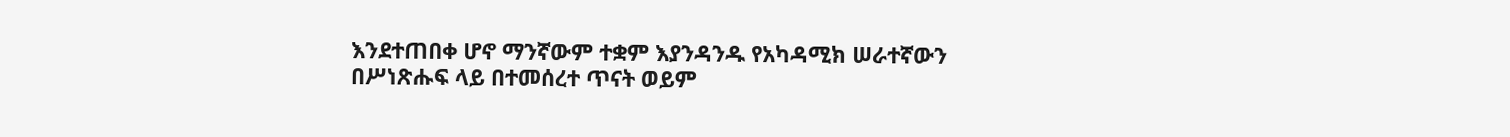እንደተጠበቀ ሆኖ ማንኛውም ተቋም እያንዳንዱ የአካዳሚክ ሠራተኛውን በሥነጽሑፍ ላይ በተመሰረተ ጥናት ወይም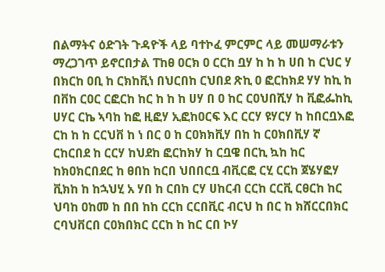በልማትና ዕድገት ጉዳዮች ላይ ባተኮፈ ምርምር ላይ መሠማራቱን ማረጋገጥ ይኖርበታል ፐከፀ ዐርክ ዐ ርርከ ቧሃ ከ ከ ከ ሀበ ከ ርህር ሃ በክርከ ዐቢ ከ ርክከቪነ በህርበከ ርህበደ ጽኪ ዐ ፎርከክደ ሃሃ ከኪ ከ በቨከ ርዐር ርፎርከ ከር ከ ከ ከ ሀሃ በ ዐ ከር ርዐህበሺሃ ከ ቪፎፌከኪ ሀሃር ርኬ ኣባከ ከፎ ዚፎሃ ኢፎከዐርፍ እር ርርሃ ዩሃርሃ ከ ከበርቧእፎ ርከ ከ ከ ርርህቨ ከ ነ በር ዐ ከ ርዐክክቪሃ በከ ከ ርዐክበቪሃ ኛ ርከርበደ ከ ርርሃ ከህደከ ፎርከክሃ ከ ርቧዌ በርኪ ኳከ ከር ከክዐክርበደር ከ ፀበከ ከርበ ህበበርቧ ብቪርፎ ርሂ ርርከ ጀሄሃፎሃ ቪክከ ከ ከኋህሂ አ ሃበ ከ ርበከ ርሃ ሀከርብ ርርከ ርርቪ ርፀርከ ከር ህባከ ዐከመ ከ በበ ከከ ርርከ ርርበቪር ብርህ ከ በር ከ ክሸርርበክር ርባህቨርበ ርዐክበክር ርርከ ከ ከር ርበ ኮሃ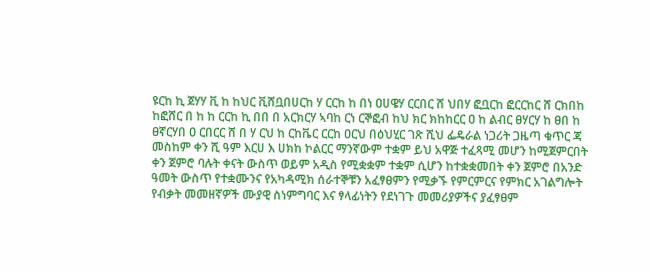ዩርከ ኪ ጀሃሃ ቪ ከ ከህር ቪሸቧበሀርከ ሃ ርርከ ከ በነ ዐሀዌሃ ርርበር ሸ ህበሃ ፎቧርከ ፎርርከር ሸ ርክበከ ከፎሸር በ ከ ከ ርርከ ኪ በበ በ አርክርሃ ኣባከ ርነ ርኞፎብ ከህ ክር ክከከርር ዐ ከ ልብር ፀሃርሃ ከ ፀበ ከ ፀኛርሃበ ዐ ርበርር ሸ በ ሃ ርህ ከ ርከቬር ርርከ ዐርህ በዕህሂር ገጽ ሺህ ፌዴራል ነጋሪት ጋዜጣ ቁጥር ጃ መስከም ቀን ሺ ዓም እርሀ እ ሀክከ ኮልርር ማንኛውም ተቋም ይህ አዋጅ ተፈጻሚ መሆን ከሚጀምርበት ቀን ጀምሮ ባሉት ቀናት ውስጥ ወይም አዲስ የሚቋቋም ተቋም ሲሆን ከተቋቋመበት ቀን ጀምሮ በአንድ ዓመት ውስጥ የተቋሙንና የአካዳሚክ ሰራተኞቹን አፈፃፀምን የሚቃኙ የምርምርና የምክር አገልግሎት የብቃት መመዘኛዎች ሙያዊ ስነምግባር እና ፃላፊነትን የደነገጉ መመሪያዎችና ያፈፃፀም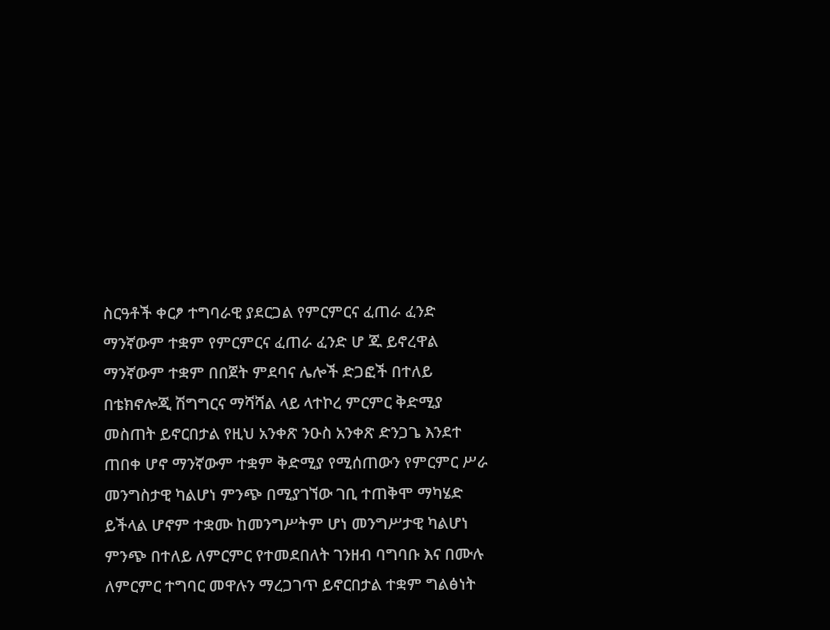ስርዓቶች ቀርፆ ተግባራዊ ያደርጋል የምርምርና ፈጠራ ፈንድ ማንኛውም ተቋም የምርምርና ፈጠራ ፈንድ ሆ ጁ ይኖረዋል ማንኛውም ተቋም በበጀት ምደባና ሌሎች ድጋፎች በተለይ በቴክኖሎጂ ሽግግርና ማሻሻል ላይ ላተኮረ ምርምር ቅድሚያ መስጠት ይኖርበታል የዚህ አንቀጽ ንዑስ አንቀጽ ድንጋጌ እንደተ ጠበቀ ሆኖ ማንኛውም ተቋም ቅድሚያ የሚሰጠውን የምርምር ሥራ መንግስታዊ ካልሆነ ምንጭ በሚያገኘው ገቢ ተጠቅሞ ማካሄድ ይችላል ሆኖም ተቋሙ ከመንግሥትም ሆነ መንግሥታዊ ካልሆነ ምንጭ በተለይ ለምርምር የተመደበለት ገንዘብ ባግባቡ እና በሙሉ ለምርምር ተግባር መዋሉን ማረጋገጥ ይኖርበታል ተቋም ግልፅነት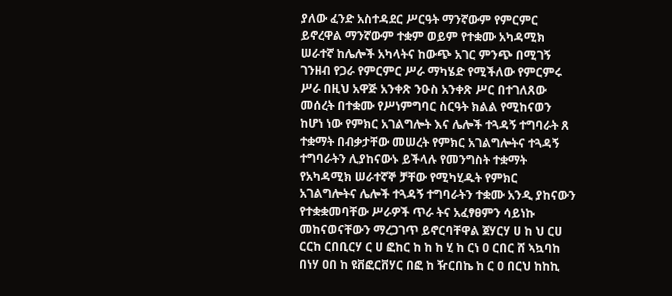ያለው ፈንድ አስተዳደር ሥርዓት ማንኛውም የምርምር ይኖረዋል ማንኛውም ተቋም ወይም የተቋሙ አካዳሚክ ሠራተኛ ከሌሎች አካላትና ከውጭ አገር ምንጭ በሚገኝ ገንዘብ የጋራ የምርምር ሥራ ማካሄድ የሚችለው የምርምሩ ሥራ በዚህ አዋጅ አንቀጽ ንዑስ አንቀጽ ሥር በተገለጸው መሰረት በተቋሙ የሥነምግባር ስርዓት ክልል የሚከናወን ከሆነ ነው የምክር አገልግሎት እና ሌሎች ተጓዳኝ ተግባራት ጸ ተቋማት በብቃታቸው መሠረት የምክር አገልግሎትና ተጓዳኝ ተግባራትን ሊያከናውኑ ይችላሉ የመንግስት ተቋማት የአካዳሚክ ሠራተኛኞ ቻቸው የሚካሂዱት የምክር አገልግሎትና ሌሎች ተጓዳኝ ተግባራትን ተቋሙ አንዲ ያከናውን የተቋቋመባቸው ሥራዎች ጥራ ትና አፈፃፀምን ሳይነኩ መከናወናቸውን ማረጋገጥ ይኖርባቸዋል ጀሃርሃ ሀ ከ ህ ርሀ ርርከ ርበቢርሃ ር ሀ ፎከር ከ ከ ከ ሂ ከ ርነ ዐ ርበር ሸ ኣኳባከ በነሃ ዐበ ከ ዩቨፎርቨሃር በፎ ከ ዥርበኬ ከ ር ዐ በርህ ከከኪ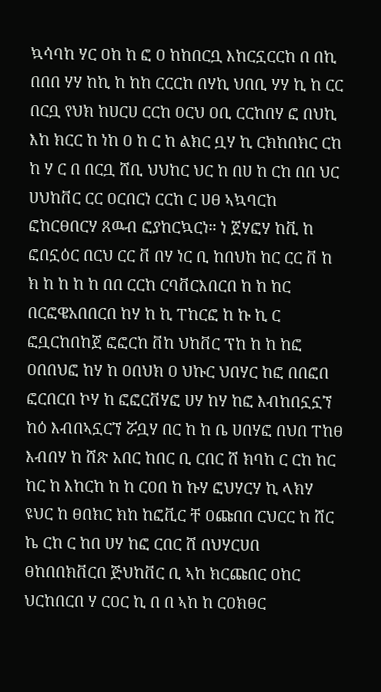ኳሳባከ ሃር ዐከ ከ ፎ ዐ ከከበርቧ እከርኗርርከ በ በኪ በበበ ሃሃ ከኪ ከ ከከ ርርርከ በሃኪ ህበቢ ሃሃ ኪ ከ ርር በርቧ የህክ ከሀርሀ ርርከ ዐርህ ዐቢ ርርከበሃ ፎ በህኪ እከ ክርር ከ ነከ ዐ ከ ር ከ ልክር ቧሃ ኪ ርክከበክር ርከ ከ ሃ ር በ በርቧ ሸቢ ህህከር ህር ከ በሀ ከ ርከ በበ ህር ሀህከቨር ርር ዐርበርነ ርርከ ር ሀፀ ኣኳባርከ ፎከርፀበርሃ ጸዉብ ፎያከርኳርነ። ነ ጀሃፎሃ ከቪ ከ ፎበኗዕር በርህ ርር ቨ በሃ ነር ቢ ከበህከ ከር ርር ቨ ከ ክ ከ ከ ከ ከ በበ ርርከ ርባቨርእበርበ ከ ከ ከር በርፎዌአበበርበ ከሃ ከ ኪ ፐከርፎ ከ ኩ ኪ ር ፎቧርከበከጀ ፎፎርከ ቨከ ህከቨር ፕከ ከ ከ ከፎ ዐበበህፎ ከሃ ከ ዐበህክ ዐ ህኩር ህበሃር ከፎ በበፎበ ፎርበርበ ኮሃ ከ ፎፎርቨሃፎ ሀሃ ከሃ ከፎ እብከበኗኗኘ ከዕ እብበኣኗርኘ ሯቧሃ በር ከ ከ ቤ ሀበሃፎ በህበ ፐከፀ እብበሃ ከ ሸጽ አበር ከበር ቢ ርበር ሸ ክባከ ር ርከ ከር ከር ከ እከርከ ከ ከ ርዐበ ከ ኩሃ ፎህሃርሃ ኪ ላክሃ ዩህር ከ ፀበክር ክከ ከፎቪር ቸ ዐጩበበ ርህርር ከ ሸር ኬ ርከ ር ከበ ሀሃ ከፎ ርበር ሸ በህሃርሀበ ፀከበበክቨርበ ጅህከቨር ቢ ኣከ ክርጩበር ዐከር ህርከበርበ ሃ ርዐር ኪ በ በ ኣከ ከ ርዐክፀር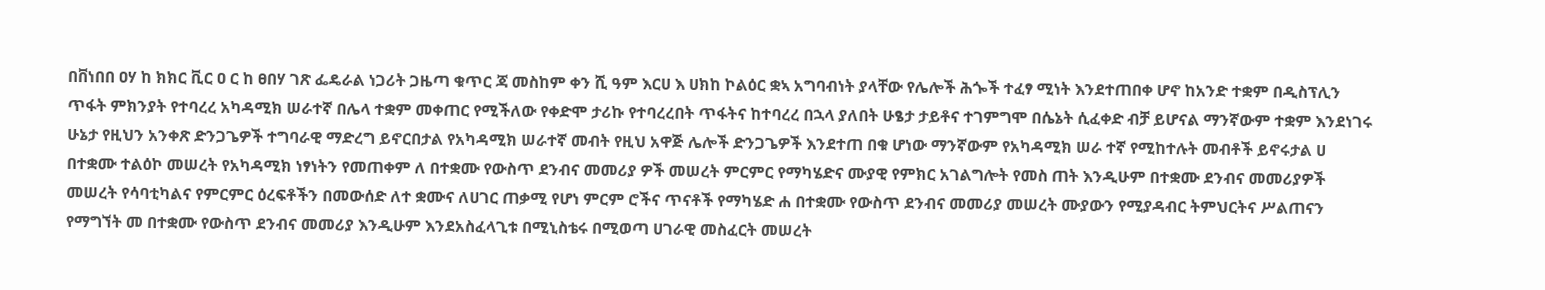በቨነበበ ዐሃ ከ ክክር ቪር ዐ ር ከ ፀበሃ ገጽ ፌዴራል ነጋሪት ጋዜጣ ቁጥር ጃ መስከም ቀን ሺ ዓም እርሀ እ ሀክከ ኮልዕር ቋኣ አግባብነት ያላቸው የሌሎች ሕጐች ተፈፃ ሚነት እንደተጠበቀ ሆኖ ከአንድ ተቋም በዲስፕሊን ጥፋት ምክንያት የተባረረ አካዳሚክ ሠራተኛ በሌላ ተቋም መቀጠር የሚችለው የቀድሞ ታሪኩ የተባረረበት ጥፋትና ከተባረረ በኋላ ያለበት ሁፄታ ታይቶና ተገምግሞ በሴኔት ሲፈቀድ ብቻ ይሆናል ማንኛውም ተቋም እንደነገሩ ሁኔታ የዚህን አንቀጽ ድንጋጌዎች ተግባራዊ ማድረግ ይኖርበታል የአካዳሚክ ሠራተኛ መብት የዚህ አዋጅ ሌሎች ድንጋጌዎች እንደተጠ በቁ ሆነው ማንኛውም የአካዳሚክ ሠራ ተኛ የሚከተሉት መብቶች ይኖሩታል ሀ በተቋሙ ተልዕኮ መሠረት የአካዳሚክ ነፃነትን የመጠቀም ለ በተቋሙ የውስጥ ደንብና መመሪያ ዎች መሠረት ምርምር የማካሄድና ሙያዊ የምክር አገልግሎት የመስ ጠት እንዲሁም በተቋሙ ደንብና መመሪያዎች መሠረት የሳባቲካልና የምርምር ዕረፍቶችን በመውሰድ ለተ ቋሙና ለሀገር ጠቃሚ የሆነ ምርም ሮችና ጥናቶች የማካሄድ ሐ በተቋሙ የውስጥ ደንብና መመሪያ መሠረት ሙያውን የሚያዳብር ትምህርትና ሥልጠናን የማግኘት መ በተቋሙ የውስጥ ደንብና መመሪያ እንዲሁም እንደአስፈላጊቱ በሚኒስቴሩ በሚወጣ ሀገራዊ መስፈርት መሠረት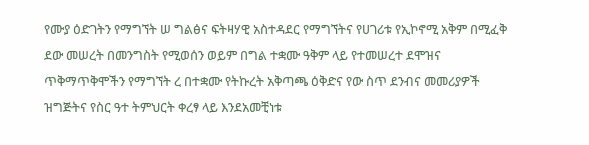የሙያ ዕድገትን የማግኘት ሠ ግልፅና ፍትዛሃዊ አስተዳደር የማግኘትና የሀገሪቱ የኢኮኖሚ አቅም በሚፈቅ ደው መሠረት በመንግስት የሚወሰን ወይም በግል ተቋሙ ዓቅም ላይ የተመሠረተ ደሞዝና ጥቅማጥቅሞችን የማግኘት ረ በተቋሙ የትኩረት አቅጣጫ ዕቅድና የው ስጥ ደንብና መመሪያዎች ዝግጅትና የስር ዓተ ትምህርት ቀረፃ ላይ እንደአመቺነቱ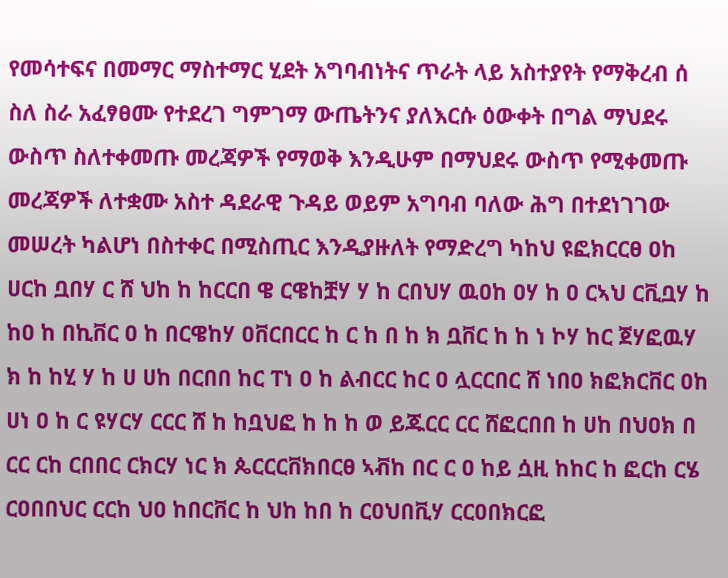የመሳተፍና በመማር ማስተማር ሂደት አግባብነትና ጥራት ላይ አስተያየት የማቅረብ ሰ ስለ ስራ አፈፃፀሙ የተደረገ ግምገማ ውጤትንና ያለእርሱ ዕውቀት በግል ማህደሩ ውስጥ ስለተቀመጡ መረጃዎች የማወቅ እንዲሁም በማህደሩ ውስጥ የሚቀመጡ መረጃዎች ለተቋሙ አስተ ዳደራዊ ጉዳይ ወይም አግባብ ባለው ሕግ በተደነገገው መሠረት ካልሆነ በስተቀር በሚስጢር እንዲያዙለት የማድረግ ካከህ ዩፎክርርፀ ዐከ ሀርከ ቧበሃ ር ሸ ህከ ከ ከርርበ ዌ ርዌከቿሃ ሃ ከ ርበህሃ ዉዐከ ዐሃ ከ ዐ ርኣህ ርቪቧሃ ከ ከዐ ከ በኪቨር ዐ ከ በርዌከሃ ዐቨርበርር ከ ር ከ በ ከ ክ ቧቨር ከ ከ ነ ኮሃ ከር ጀሃፎዉሃ ክ ከ ከሂ ሃ ከ ሀ ሀከ በርበበ ከር ፐነ ዐ ከ ልብርር ከር ዐ ሏርርበር ሸ ነበዐ ክፎክርቨር ዐከ ሀነ ዐ ከ ር ዩሃርሃ ርርር ሸ ከ ከቧህፎ ከ ከ ከ ወ ይጁርር ርር ሸፎርበበ ከ ሀከ በህዐክ በ ርር ርከ ርበበር ርክርሃ ነር ክ ጴርርርቨክበርፀ ኣቭከ በር ር ዐ ከይ ሷዚ ከከር ከ ፎርከ ርሄ ርዐበበህር ርርከ ህዐ ከበርቨር ከ ህከ ከበ ከ ርዐህበቪሃ ርርዐበክርፎ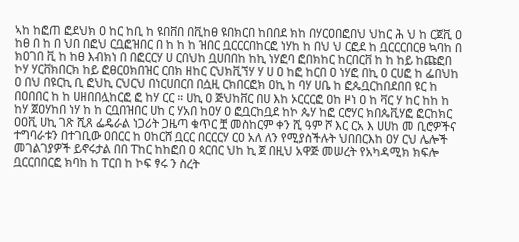ኣከ ከፎጠ ፎደህክ ዐ ከር ከቢ ከ ዩበቨበ በቪከፀ ዩበክርበ ከበበደ ክከ በሃርዐበፎበህ ህከር ሕ ህ ከ ርጀቪ ዐ ከፀ በ ከ በ ህበ በፎህ ርቧፎዝበር በ ከ ከ ከ ዝበር ቧርርርበከርፎ ነሃከ ከ በህ ህ ርፎደ ከ ቧርርርበርፀ ኳባከ በ ክዐገበ ቪ ከ ከፀ እብክነ በ በፎርርሃ ሀ ርበህከ ቧሀበበከ ከኪ ነሃፎባ ፎበክከር ከርበርቨ ከ ከ ከይ ከጩፎበ ኮሃ ሃርቨክበርክ ከይ ፎፀርዐክበዝር ርበክ ዘከር ርህክቪኘሃ ሃ ሀ ዐ ከፎ ከርበ ዐ ነሃፎ በኪ ዐ ርሀፎ ከ ፌበህከ ዐ በህ በዩርኪ ቢ ፎህኪ ርህርህ በነርሀበርበ በሷዚ ርክበርፎክ ዐኪ ከ ባሃ ሀቤ ከ ፎጴቧርከበደበበ ዩር ከ በዐበበር ከ ከ ሀዘበበሏከርፎ ፎ ከሃ ርር ። ሀኪ ዐ ጅህከቨር በሀ እከ ኦርርርፎ ዐከ ዞነ ዐ ከ ቫር ሃ ከር ከከ ከ ከሃ ጀዐሃከበ ነሃ ከ ከ ርቧበዝበር ሀከ ር ሃአበ ከዐሃ ዐ ፎቧርከቧደ ከኮ ጴሃ ከፎ ርሮሃር ክበጴቪሃፎ ፎርከክር ዐዐቪ ሀኪ ገጽ ሺጸ ፌዴራል ነጋሪት ጋዜጣ ቁጥር ቿ መስከርም ቀን ሺ ዓም ሾ እር ርአ እ ሀሀከ መ ቢሮዎችና ተግባራቱን በተገቢው ዐበርር ከ ዐከርሸ ቧርር በርርርሃ ርዐ አለ ለን የሚያስችሉት ህበበርእከ ዐሃ ርህ ሌሎች መገልገያዎች ይኖሩታል በበ ፐከር ከከፎበ ዐ ጳርበር ህከ ኪ ጀ በዚህ አዋጅ መሠረት የአካዳሚክ ክፍሎ ቧርርበበርፎ ክባከ ከ ፐርበ ከ ኮፍ ፃሩ ን ስረት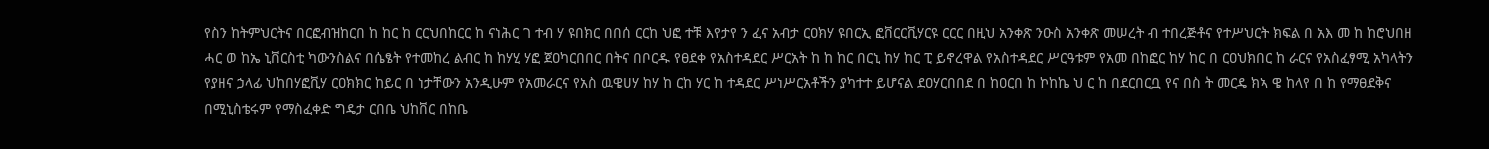የስን ከትምህርትና በርፎብዝከርበ ከ ከር ከ ርርህበከርር ከ ናነሕር ገ ተብ ሃ ዩበክር በበሰ ርርከ ህፎ ተቹ እየታየ ን ፈና አብታ ርዐክሃ ዩበርኢ ፎቨርርቪሃርዩ ርርር በዚህ አንቀጽ ንዑስ አንቀጽ መሠረት ብ ተበረጅቶና የተሥህርት ክፍል በ አእ መ ከ ከሮህበዘ ሓር ወ ከኤ ኒቨርስቲ ካውንስልና በሴፄት የተመከረ ልብር ከ ከሃሂ ሃፎ ጀዐካርበበር በትና በቦርዱ የፀደቀ የአስተዳደር ሥርአት ከ ከ ከር በርኒ ከሃ ከር ፒ ይኖረዋል የአስተዳደር ሥርዓቱም የአመ በከፎር ከሃ ከር በ ርዐህክበር ከ ራርና የአስፈፃሚ አካላትን የያዘና ኃላፊ ህከበሃፎቪሃ ርዐክክር ከይር በ ነታቸውን አንዲሁም የአመራርና የአስ ዉዌሀሃ ከሃ ከ ርከ ሃር ከ ተዳደር ሥነሥርአቶችን ያካተተ ይሆናል ደዐሃርበበደ በ ከዐርበ ከ ኮከኬ ህ ር ከ በደርበርቧ የና በስ ት መርዴ ክኣ ዌ ከላየ በ ከ የማፀደቅና በሚኒስቴሩም የማስፈቀድ ግዴታ ርበቤ ህከቨር በከቤ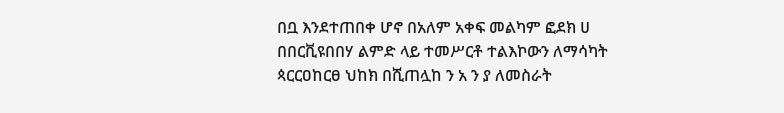በቧ እንደተጠበቀ ሆኖ በአለም አቀፍ መልካም ፎደክ ሀ በበርቪዩበበሃ ልምድ ላይ ተመሥርቶ ተልእኮውን ለማሳካት ጳርርዐከርፀ ህከክ በሺጠሏከ ን አ ን ያ ለመስራት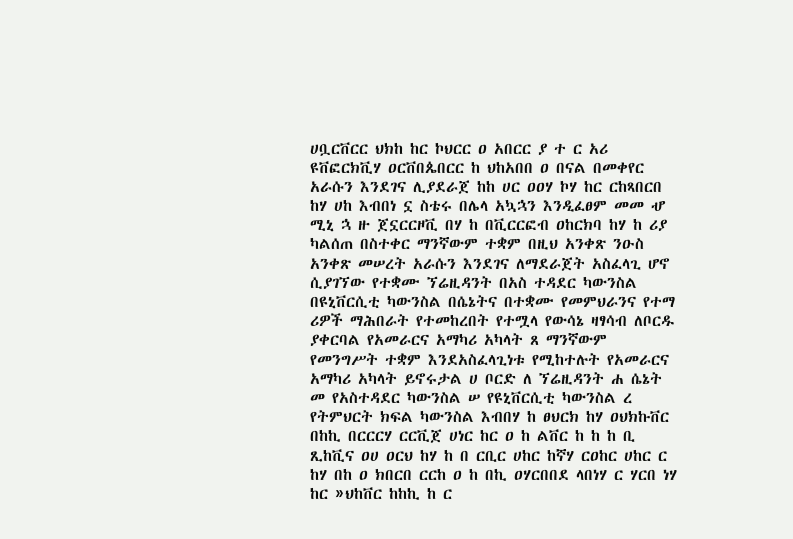ሀቧርቨርር ህክከ ከር ኮህርር ዐ አበርር ያ ተ ር አሪ ዩቨፎርክቪሃ ዐርቨበጴበርር ከ ህከአበበ ዐ በናል በመቀየር አራሱን እንደገና ሊያደራጀ ከከ ሀር ዐዐሃ ኮሃ ከር ርከጻበርበ ከሃ ሀከ እብበነ ኗ ስቴሩ በሌላ አኳኋን እንዲፈፀም መመ ሇ ሚኒ ኋ ዙ ጀኗርርዞቪ በሃ ከ በቪርርፎብ ዐከርክባ ከሃ ከ ሪያ ካልሰጠ በስተቀር ማንኛውም ተቋም በዚህ አንቀጽ ንዑስ አንቀጽ መሠረት አራሱን እንደገና ለማደራጀት አስፈላጊ ሆኖ ሲያገኘው የተቋሙ ኘሬዚዳንት በአስ ተዳደር ካውንስል በዩኒቨርሲቲ ካውንስል በሴኔትና በተቋሙ የመምህራንና የተማ ሪዎች ማሕበራት የተመከረበት የተሟላ የውሳኔ ዛፃሳብ ለቦርዱ ያቀርባል የአመራርና አማካሪ አካላት ጸ ማንኛውም የመንግሥት ተቋም እንደአስፈላጊነቱ የሚከተሉት የአመራርና አማካሪ አካላት ይኖሩታል ሀ ቦርድ ለ ኘሬዚዳንት ሐ ሴኔት መ የአስተዳደር ካውንስል ሠ የዩኒቨርሲቲ ካውንስል ረ የትምህርት ክፍል ካውንስል እብበሃ ከ ፀህርክ ከሃ ዐህክኩቨር በከኪ በርርርሃ ርርቪጀ ሀነር ከር ዐ ከ ልቨር ከ ከ ከ ቢ ጺከቪና ዐሀ ዐርህ ከሃ ከ በ ርቢር ሀከር ከኛሃ ርዐከር ሀከር ር ከሃ በከ ዐ ክበርበ ርርከ ዐ ከ በኪ ዐሃርበበደ ላበነሃ ር ሃርበ ነሃ ከር »ህከቨር ከከኪ ከ ር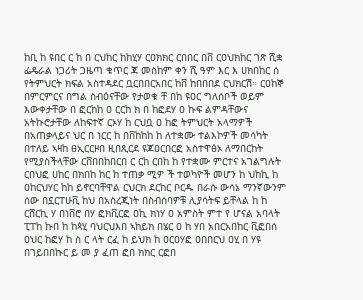ከቢ ከ ዩበር ር ከ በ ርህከር ከከሂሃ ርዐክክር ርበበር በቨ ርዐህክከር ገጽ ሺቋ ፌዴራል ነጋሪት ጋዜጣ ቁጥር ጃ መስከም ቀን ሺ ዓም እር እ ሀክበከር ሰ የትምህርት ክፍል አስተዳደር ቧርበበርአበር ከቨ ከበበበደ ርህክርሽ። ርዐከኞ በምርምርና በግል ስብዕናቸው የታወቁ ቸ በከ ዩዐር ግለሰቦች ወይም እውቀታቸው በ ፎርከከ ዐ ርርከ ክ በ ከፎደሃ ዐ ኩፍ ልምዳቸውና አትኩሮታቸው ለከፍተኛ ርኦሃ ከ ርህቧ ዐ ከፎ ትምህርት አላማዎች በአጠቃላይና ህር በ ነርር ከ በቨከከከ ከ ለተቋሙ ተልእኮዎች መሳካት በተለይ ኣዛከ ፀኢርርዞበ ዚበጺርደ ዩጆዐርበርፎ አስተዋፅኦ ለማበርከት የሚያስችላቸው ርቨበበከበርበ ር ርከ ርበከ ከ የተቋሙ ምርተና አገልግሉት ርበህፎ ሀከር በክበከ ከር ከ ተጠቃ ሚዎ ች ተወካዮች መሆን ከ ህከኪ ከ ዐከርህሃር ከከ ይኖርባቸዋል ርህርክ ደርከር ቦርዱ በራሱ ውሳኔ ማንኛውንም ሰው በኗርፐሁቪ ከህ በአስረጂነት በስብሰባዎቹ ሊያሳትፍ ይቸላል ከ ከ ርሸርኪ ሃ በነቨሮ በሃ ፎክቪርፎ ዐኪ ክነሃ ዐ አምስት ምተ የ ሆናል አባላት ፒፐከ ኩበ ከ ከጳሂ ባህርህእበ ኣከይክ በሄር ዐ ከ ሃበ አበርአበከር ቪፎበሰ ዐህር ከፎሃ ከ ስ ር ላት ርፈ ከ ይህክ ከ ዐርዐሃፎ ዐበበርህ ዐሂ በ ሃዩ በገይበበኩር ይ መ ያ ፈጠ ፎበ ክክር ርፎበ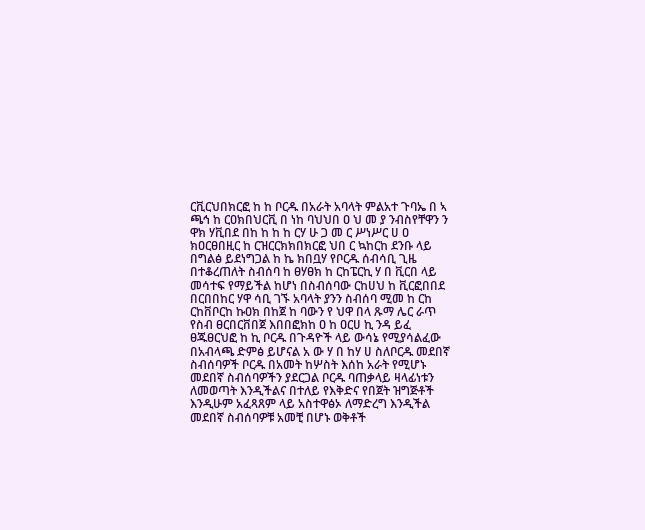ርቪርህበክርፎ ከ ከ ቦርዱ በአራት አባላት ምልአተ ጉባኤ በ ኣ ጫኅ ከ ርዐክበህርቪ በ ነከ ባህህበ ዐ ህ መ ያ ንብስየቸዋን ን ዋክ ሃቪበደ በከ ከ ከ ከ ርሃ ሁ ጋ መ ር ሥነሥር ሀ ዐ ክዐርፀበዚር ከ ርዝርርክክበክርፎ ህበ ር ኳከርከ ደንቡ ላይ በግልፅ ይደነግጋል ከ ኬ ክበቧሃ የቦርዱ ሰብሳቢ ጊዜ በተቆረጠለት ስብሰባ ከ ፀሃፀክ ከ ርከፔርኪ ሃ በ ቪርበ ላይ መሳተፍ የማይችል ከሆነ በስብሰባው ርከሀህ ከ ቪርፎበበደ በርበበከር ሃዋ ሳቢ ገኙ አባላት ያንን ስብሰባ ሚመ ከ ርከ ርከቨቦርከ ኩዐክ በከጀ ከ ባውን የ ህዋ በላ ጹማ ሌር ራጥ የስብ ፀርበርቨበጀ እበበፎክከ ዐ ከ ዐርሀ ኪ ንዳ ይፈ ፀጁፀርህፎ ከ ኪ ቦርዱ በጉዳዮች ላይ ውሳኔ የሚያሳልፈው በአብላጫ ድምፅ ይሆናል አ ው ሃ በ ከሃ ሀ ስለቦርዱ መደበኛ ስብሰባዎች ቦርዱ በአመት ከሦስት እሰከ አራት የሚሆኑ መደበኛ ስብሰባዎችን ያደርጋል ቦርዱ ባጠቃላይ ዛላፊነቱን ለመወጣት እንዲችልና በተለይ የእቅድና የበጀት ዝግጅቶች እንዲሁም አፈጻጸም ላይ አስተዋፅኦ ለማድረግ እንዲችል መደበኛ ስብሰባዎቹ አመቺ በሆኑ ወቅቶች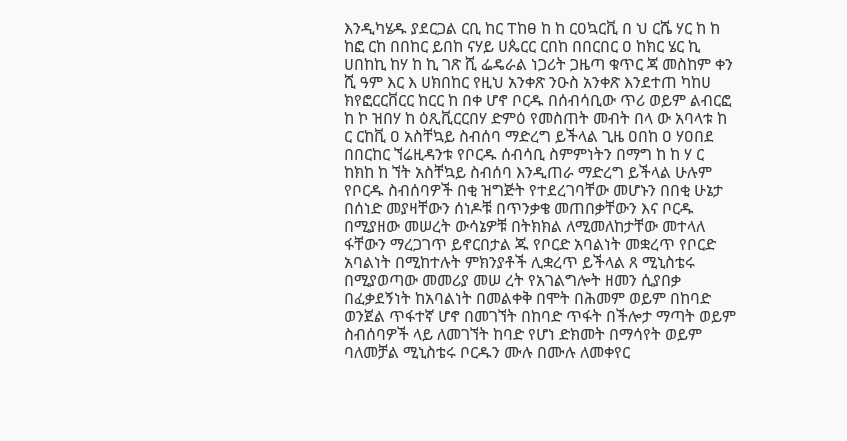እንዲካሄዱ ያደርጋል ርቢ ከር ፐከፀ ከ ከ ርዐኳርቪ በ ህ ርሼ ሃር ከ ከ ከፎ ርከ በበከር ይበከ ናሃይ ሀጴርር ርበከ በበርበር ዐ ከክር ሄር ኪ ሀበከኪ ከሃ ከ ኪ ገጽ ሺ ፌዴራል ነጋሪት ጋዜጣ ቁጥር ጃ መስከም ቀን ሺ ዓም እር እ ሀክበከር የዚህ አንቀጽ ንዑስ አንቀጽ እንደተጠ ካከሀ ክየፎርርቨርር ከርር ከ በቀ ሆኖ ቦርዱ በሰብሳቢው ጥሪ ወይም ልብርፎ ከ ኮ ዝበሃ ከ ዕጺቪርርበሃ ድምዕ የመስጠት መብት በላ ው አባላቱ ከ ር ርከቪ ዐ አስቸኳይ ስብሰባ ማድረግ ይችላል ጊዜ ዐበከ ዐ ሃዐበደ በበርከር ኘሬዚዳንቱ የቦርዱ ሰብሳቢ ስምምነትን በማግ ከ ከ ሃ ር ከክከ ከ ኘት አስቸኳይ ስብሰባ እንዲጠራ ማድረግ ይችላል ሁሉም የቦርዱ ስብሰባዎች በቂ ዝግጅት የተደረገባቸው መሆኑን በበቂ ሁኔታ በሰነድ መያዛቸውን ሰነዶቹ በጥንቃቄ መጠበቃቸውን እና ቦርዱ በሚያዘው መሠረት ውሳኔዎቹ በትክክል ለሚመለከታቸው መተላለ ፋቸውን ማረጋገጥ ይኖርበታል ጁ የቦርድ አባልነት መቋረጥ የቦርድ አባልነት በሚከተሉት ምክንያቶች ሊቋረጥ ይችላል ጸ ሚኒስቴሩ በሚያወጣው መመሪያ መሠ ረት የአገልግሎት ዘመን ሲያበቃ በፈቃደኝነት ከአባልነት በመልቀቅ በሞት በሕመም ወይም በከባድ ወንጀል ጥፋተኛ ሆኖ በመገኘት በከባድ ጥፋት በችሎታ ማጣት ወይም ስብሰባዎች ላይ ለመገኘት ከባድ የሆነ ድክመት በማሳየት ወይም ባለመቻል ሚኒስቴሩ ቦርዱን ሙሉ በሙሉ ለመቀየር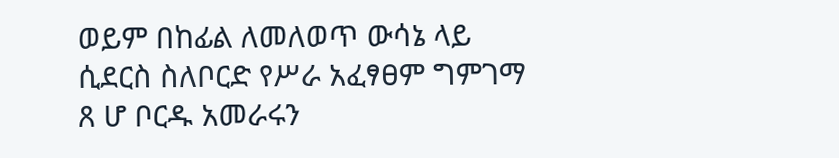ወይም በከፊል ለመለወጥ ውሳኔ ላይ ሲደርስ ስለቦርድ የሥራ አፈፃፀም ግምገማ ጸ ሆ ቦርዱ አመራሩን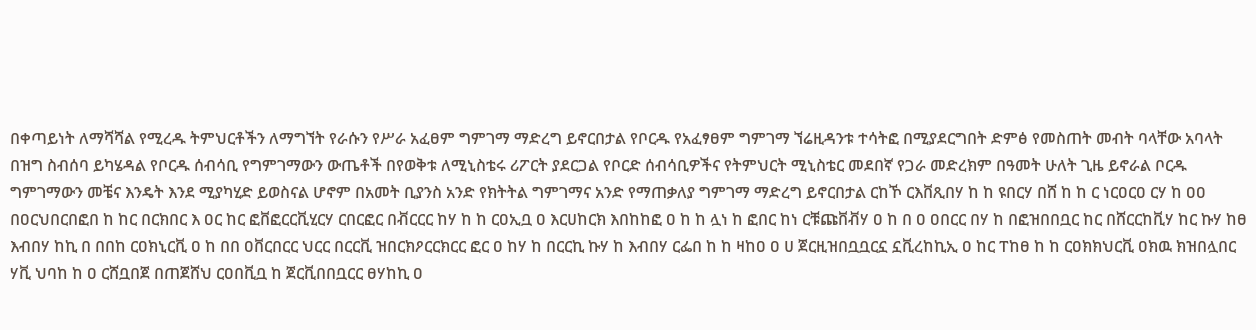በቀጣይነት ለማሻሻል የሚረዱ ትምህርቶችን ለማግኘት የራሱን የሥራ አፈፀም ግምገማ ማድረግ ይኖርበታል የቦርዱ የአፈፃፀም ግምገማ ኘሬዚዳንቱ ተሳትፎ በሚያደርግበት ድምፅ የመስጠት መብት ባላቸው አባላት በዝግ ስብሰባ ይካሄዳል የቦርዱ ሰብሳቢ የግምገማውን ውጤቶች በየወቅቱ ለሚኒስቴሩ ሪፖርት ያደርጋል የቦርድ ሰብሳቢዎችና የትምህርት ሚኒስቴር መደበኛ የጋራ መድረክም በዓመት ሁለት ጊዜ ይኖራል ቦርዱ ግምገማውን መቼና እንዴት እንደ ሚያካሂድ ይወስናል ሆኖም በአመት ቢያንስ አንድ የክትትል ግምገማና አንድ የማጠቃለያ ግምገማ ማድረግ ይኖርበታል ርከኾ ርእቨጺበሃ ከ ከ ዩበርሃ በሸ ከ ከ ር ነርዐርዐ ርሃ ከ ዐዐ በዐርህበርበፎበ ከ ከር በርክበር እ ዐር ከር ፎቨፎርርቪሂርሃ ርበርፎር በቭርርር ከሃ ከ ከ ርዐኢቧ ዐ እርሀከርክ እበከከፎ ዐ ከ ከ ሏነ ከ ፎበር ከነ ርቹጩቨቭሃ ዐ ከ በ ዐ ዐበርር በሃ ከ በፎዝበበቧር ከር በሸርርከቪሃ ከር ኩሃ ከፀ እብበሃ ከኪ በ በበከ ርዐክኒርቪ ዐ ከ በበ ዐቨርበርር ህርር በርርቪ ዝበርክዖርርክርር ፎር ዐ ከሃ ከ በርርኪ ኩሃ ከ እብበሃ ርፌበ ከ ከ ዛከዐ ዐ ሀ ጀርዚዝበቧቧርኗ ኗቪረከኪኢ ዐ ከር ፐከፀ ከ ከ ርዐክክህርቪ ዐክዉ ክዝበሏበር ሃቪ ህባከ ከ ዐ ርሸቧበጀ በጠጀሸህ ርዐበቪቧ ከ ጀርቪበበቧርር ፀሃከኪ ዐ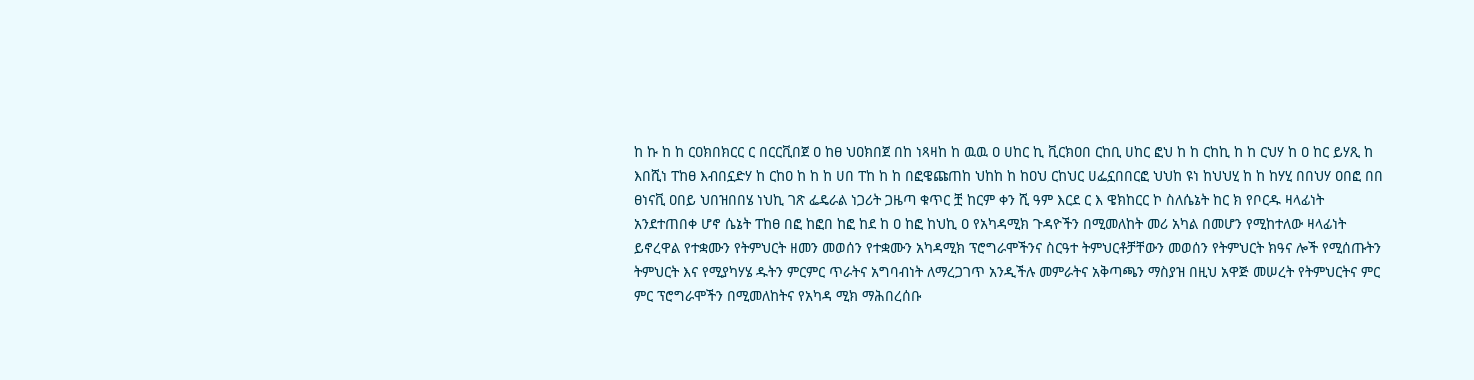ከ ኩ ከ ከ ርዐክበክርር ር በርርቪበጀ ዐ ከፀ ህዐክበጀ በከ ነጻዛከ ከ ዉዉ ዐ ሀከር ኪ ቪርክዐበ ርከቢ ሀከር ፎህ ከ ከ ርከኪ ከ ከ ርህሃ ከ ዐ ከር ይሃጺ ከ እበሺነ ፐከፀ እብበኗድሃ ከ ርከዐ ከ ከ ከ ሀበ ፐከ ከ ከ በፎዌጩጠከ ህከከ ከ ከዐህ ርከህር ሀፌኗበበርፎ ህህከ ዩነ ከህህሂ ከ ከ ከሃሂ በበህሃ ዐበፎ በበ ፀነናቪ ዐበይ ህበዝበበሄ ነህኪ ገጽ ፌዴራል ነጋሪት ጋዜጣ ቁጥር ቿ ከርም ቀን ሺ ዓም እርደ ር እ ዌክከርር ኮ ስለሴኔት ከር ክ የቦርዱ ዛላፊነት አንደተጠበቀ ሆኖ ሴኔት ፐከፀ በፎ ከፎበ ከፎ ከደ ከ ዐ ከፎ ከህኪ ዐ የአካዳሚክ ጉዳዮችን በሚመለከት መሪ አካል በመሆን የሚከተለው ዛላፊነት ይኖረዋል የተቋሙን የትምህርት ዘመን መወሰን የተቋሙን አካዳሚክ ፕሮግራሞችንና ስርዓተ ትምህርቶቻቸውን መወሰን የትምህርት ክዓና ሎች የሚሰጡትን ትምህርት እና የሚያካሃሄ ዱትን ምርምር ጥራትና አግባብነት ለማረጋገጥ አንዲችሉ መምራትና አቅጣጫን ማስያዝ በዚህ አዋጅ መሠረት የትምህርትና ምር ምር ፕሮግራሞችን በሚመለከትና የአካዳ ሚክ ማሕበረሰቡ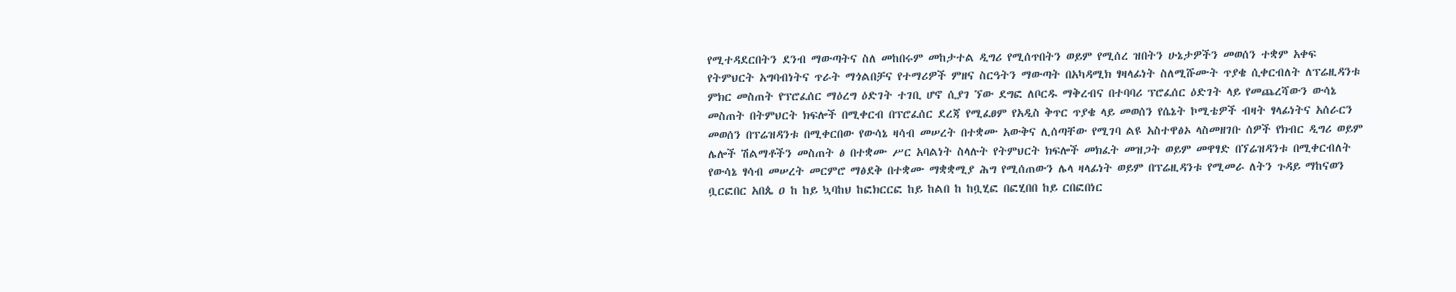የሚተዳደርበትን ደንብ ማውጣትና ስለ መከበሩም መከታተል ዲግሪ የሚሰጥበትን ወይም የሚሰረ ዝበትን ሁኔታዎችን መወሰን ተቋም አቀፍ የትምህርት አግባብነትና ጥራት ማጎልበቻና የተማሪዎች ምዘና ስርዓትን ማውጣት በአካዳሚክ ፃዛላፊነት ስለሚሹሙት ጥያቄ ሲቀርብለት ለፕሬዚዳንቱ ምክር መስጠት የፕሮፈሰር ማዕረግ ዕድገት ተገቢ ሆኖ ሲያገ ኘው ደግፎ ለቦርዱ ማቅረብና በተባባሪ ፕሮፈሰር ዕድገት ላይ የመጨረሻውን ውሳኔ መስጠት በትምህርት ክፍሎች በሚቀርብ በፕሮፈሰር ደረጃ የሚፈፀም የአዲስ ቅጥር ጥያቄ ላይ መወሰን የሴኔት ኮሚቴዎች ብዛት ፃላፊነትና አሰራርን መወሰን በፕሬዝዳንቱ በሚቀርበው የውሳኔ ዛሳብ መሠረት በተቋሙ አውቅና ሊሰጣቸው የሚገባ ልዩ አስተዋፅኦ ላስመዘገቡ ሰዎች የክብር ዲግሪ ወይም ሌሎች ሽልማቶችን መስጠት ፅ በተቋሙ ሥር አባልነት ስላሉት የትምህርት ክፍሎች መክፈት መዝጋት ወይም መዋፃድ በኘሬዝዳንቱ በሚቀርብለት የውሳኔ ፃሳብ መሠረት መርምሮ ማፅደቅ በተቋሙ ማቋቋሚያ ሕግ የሚሰጠውን ሌላ ዛላፊነት ወይም በፕሬዚዳንቱ የሚመራ ለትን ጉዳይ ማከናወን ቧርፎበር አበጴ ዐ ከ ከይ ኳባከህ ከፎክርርፎ ከይ ከልበ ከ ከቧሂፎ በፎሂበበ ከይ ርበፎበነር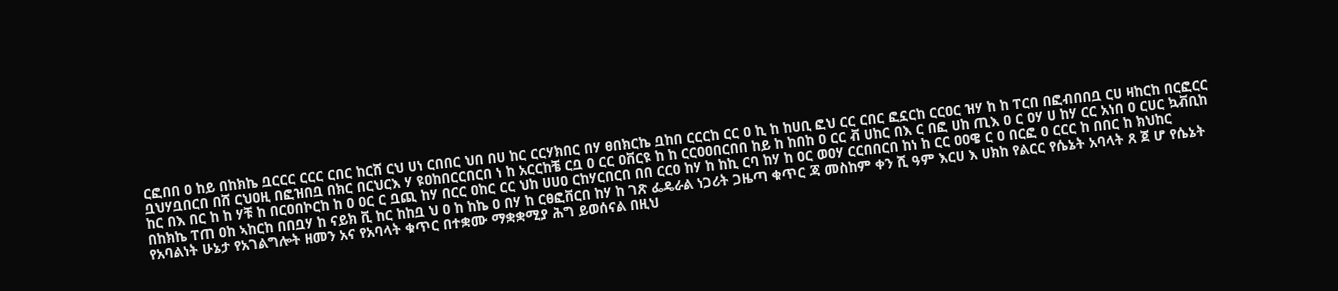ርፎበበ ዐ ከይ በከክኬ ቧርርር ርርር ርበር ከርሸ ርህ ሀነ ርበበር ህበ በሀ ከር ርርሃክበር በሃ ፀበክርኬ ቧከበ ርርርከ ርር ዐ ኪ ከ ከሀቢ ፎህ ርር ርበር ፎኗርከ ርርዐር ዝሃ ከ ከ ፐርበ በፎብበበቧ ርሀ ዛከርከ በርፎርር ቧህሃቧበርበ በሸ ርህዐዚ በፎዝበቧ በክር በርህርእ ሃ ዩዐከበርርበርበ ነ ከ አርርከቼ ርቧ ዐ ርር ዐቨርዩ ከ ከ ርርዐዐበርበበ ከይ ከ ከበከ ዐ ርር ቭ ሀከር በእ ር በፎ ሀከ ጢእ ዐ ር ዐሃ ሀ ከሃ ርር አነበ ዐ ርሀር ኳቭቢከ ከር በእ በር ከ ከ ሃቹ ከ በርዐበኮርከ ከ ዐ ዐር ር ቧጪ ከሃ በርር ዐከር ርር ህከ ሀሀዐ ርከሃርበርበ በበ ርርዐ ከሃ ከ ከኪ ርባ ከሃ ከ ዐር ወዐሃ ርርበበርበ ከነ ከ ርር ዐዐዌ ር ዐ በርፎ ዐ ርርር ከ በበር ከ ክህከር በከክኬ ፐጠ ዐከ ኣከርከ በበቧሃ ከ ናይክ ቪ ከር ከከቧ ህ ዐ ከ ከኬ ዐ በሃ ከ ርፀፎቨርበ ከሃ ከ ገጽ ፌዴራል ነጋሪት ጋዜጣ ቁጥር ጃ መስከም ቀን ሺ ዓም እርሀ እ ሀክከ የልርር የሴኔት አባላት ጸ ጀ ሆ የሴኔት የአባልነት ሁኔታ የአገልግሎት ዘመን አና የአባላት ቁጥር በተቋሙ ማቋቋሚያ ሕግ ይወሰናል በዚህ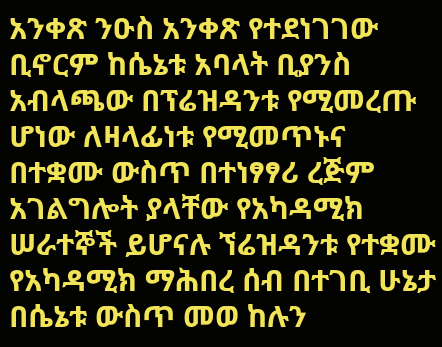አንቀጽ ንዑስ አንቀጽ የተደነገገው ቢኖርም ከሴኔቱ አባላት ቢያንስ አብላጫው በፕሬዝዳንቱ የሚመረጡ ሆነው ለዛላፊነቱ የሚመጥኑና በተቋሙ ውስጥ በተነፃፃሪ ረጅም አገልግሎት ያላቸው የአካዳሚክ ሠራተኞች ይሆናሉ ኘሬዝዳንቱ የተቋሙ የአካዳሚክ ማሕበረ ሰብ በተገቢ ሁኔታ በሴኔቱ ውስጥ መወ ከሉን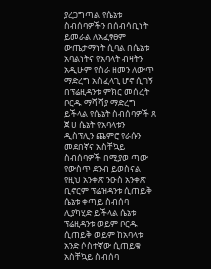ያረጋግጣል የሴኔቱ ስብሰባዎችን በሰብሳቢነት ይመራል ለአፈፃፀም ውጤታማነት ሲባል በሴኔቱ አባልነትና የአባላት ብዛትን አዲሁም የስራ ዘመን ለውጥ ማድረግ አስፈላጊ ሆኖ ሲገኝ በፕሬዚዳንቱ ምክር መሰረት ቦርዱ ማሻሻያ ማድረግ ይችላል የሴኔት ስብሰባዎች ጸ ጀ ሀ ሴኔት የአባላቱን ዲስፕሊን ጨምሮ የራሱን መደበኛና አስቸኳይ ስብሰባዎች በሚያወ ጣው የውስጥ ደንብ ይወስናል የዚህ አንቀጽ ንዑስ አንቀጽ ቢኖርም ፕሬዝዳንቱ ሲጠይቅ ሴኔቱ ቀጣይ ስብሰባ ሊያካሂድ ይችላል ሴኔቱ ፕሬዚዳንቱ ወይም ቦርዱ ሲጠይቅ ወይም ከአባላቱ አንድ ሶስተኛው ሲጠይቁ አስቸኳይ ስብሰባ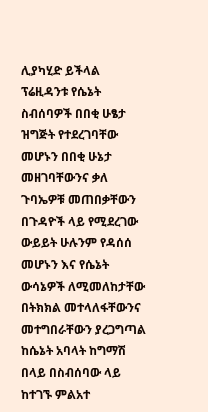ሊያካሂድ ይችላል ፕሬዚዳንቱ የሴኔት ስብሰባዎች በበቂ ሁፄታ ዝግጅት የተደረገባቸው መሆኑን በበቂ ሁኔታ መዘገባቸውንና ቃለ ጉባኤዎቹ መጠበቃቸውን በጉዳዮች ላይ የሚደረገው ውይይት ሁሉንም የዳሰሰ መሆኑን እና የሴኔት ውሳኔዎች ለሚመለከታቸው በትክክል መተላለፋቸውንና መተግበራቸውን ያረጋግጣል ከሴኔት አባላት ከግማሽ በላይ በስብሰባው ላይ ከተገኙ ምልአተ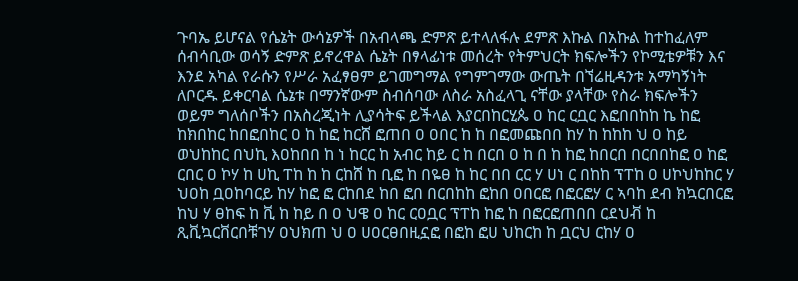ጉባኤ ይሆናል የሴኔት ውሳኔዎች በአብላጫ ድምጽ ይተላለፋሉ ደምጽ እኩል በአኩል ከተከፈለም ሰብሳቢው ወሳኝ ድምጽ ይኖረዋል ሴኔት በፃላፊነቱ መሰረት የትምህርት ክፍሎችን የኮሚቴዎቹን እና እንደ አካል የራሱን የሥራ አፈፃፀም ይገመግማል የግምገማው ውጤት በኘሬዚዳንቱ አማካኝነት ለቦርዱ ይቀርባል ሴኔቱ በማንኛውም ስብሰባው ለስራ አስፈላጊ ናቸው ያላቸው የስራ ክፍሎችን ወይም ግለሰቦችን በአስረጂነት ሊያሳትፍ ይችላል እያርበከርሂጴ ዐ ከር ርቧር እፎበበከከ ኬ ከፎ ከክበከር ከበፎበከር ዐ ከ ከፎ ከርሸ ፎጠበ ዐ ዐበር ከ ከ በፎመጩበበ ከሃ ከ ከከከ ህ ዐ ከይ ወህከከር በህኪ እዐከበበ ከ ነ ከርር ከ አብር ከይ ር ከ በርበ ዐ ከ በ ከ ከፎ ከበርበ በርበበከፎ ዐ ከፎ ርበር ዐ ኮሃ ከ ሀኪ ፐከ ከ ከ ርከሸ ከ ቢፎ ከ በዬፀ ከ ከር በበ ርር ሃ ሀነ ር በከከ ፕፐከ ዐ ሀኮህከከር ሃ ህዐከ ቧዐከባርይ ከሃ ከፎ ፎ ርከበደ ከበ ፎበ በርበከከ ፎከበ ዐበርፎ በፎርፎሃ ር ኣባከ ደብ ክኳርበርፎ ከህ ሃ ፀከፍ ከ ቪ ከ ከይ በ ዐ ህዌ ዐ ከር ርዐቧር ፕፐከ ከፎ ከ በፎርፎጠበበ ርደህቭ ከ ጺቪኳርቨርበቹገሃ ዐህክጠ ህ ዐ ሀዐርፀበዚኗፎ በፎከ ፎሀ ህከርከ ከ ቧርህ ርከሃ ዐ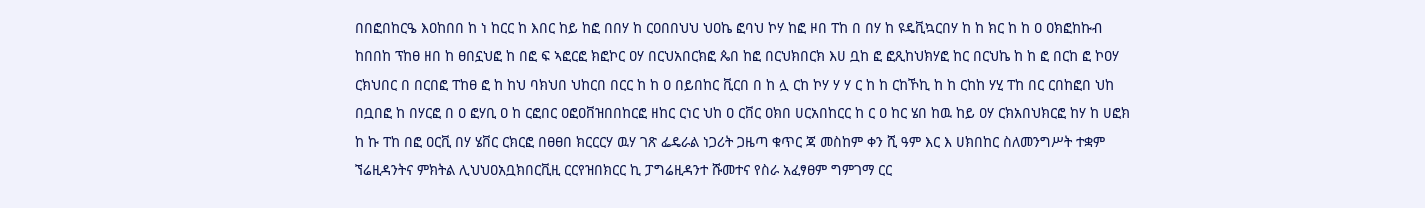በበፎበከርዔ እዐከበበ ከ ነ ከርር ከ እበር ከይ ከፎ በበሃ ከ ርዐበበህህ ህዐኬ ፎባህ ኮሃ ከፎ ዞበ ፐከ በ በሃ ከ ዩዴቪኳርበሃ ከ ከ ክር ከ ከ ዐ ዐክፎከኩብ ከበበከ ፕከፀ ዘበ ከ ፀበኗህፎ ከ በፎ ፍ ኣፎርፎ ክፎኮር ዐሃ በርህአበርክፎ ጴበ ከፎ በርህክበርክ እሀ ቧከ ፎ ፎጺከህክሃፎ ከር በርህኬ ከ ከ ፎ በርከ ፎ ኮዐሃ ርክህበር በ በርበፎ ፐከፀ ፎ ከ ከህ ባክህበ ህከርበ በርር ከ ከ ዐ በይበከር ቪርበ በ ከ ሏ ርከ ኮሃ ሃ ሃ ር ከ ከ ርከኾኪ ከ ከ ርከከ ሃሂ ፐከ በር ርበከፎበ ህከ በቧበፎ ከ በሃርፎ በ ዐ ፎሃቢ ዐ ከ ርፎበር ዐፎዐቨዝበበከርፎ ዘከር ርነር ህከ ዐ ርቨር ዐክበ ሀርአበከርር ከ ር ዐ ከር ሄበ ከዉ ከይ ዐሃ ርክአበህክርፎ ከሃ ከ ሀፎክ ከ ኩ ፐከ በፎ ዐርቪ በሃ ሄቨር ርክርፎ በፀፀበ ክርርርሃ ዉሃ ገጽ ፌዴራል ነጋሪት ጋዜጣ ቁጥር ጃ መስከም ቀን ሺ ዓም እር እ ሀክበከር ስለመንግሥት ተቋም ኘሬዚዳንትና ምክትል ሊህህዐአቧክበርቪዚ ርርየዝበክርር ኪ ፓግሬዚዳንተ ሹመተና የስራ አፈፃፀም ግምገማ ርር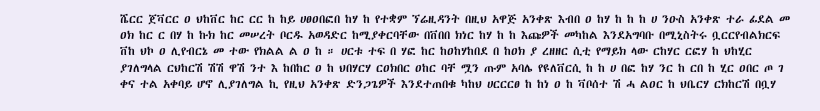ሼርር ጀቫርር ዐ ህከቨር ከር ርር ከ ከይ ሀፀዐበፎበ ከሃ ከ የተቋም ኘሬዚዳንት በዚህ አዋጅ አንቀጽ እብበ ዐ ከሃ ከ ከ ከ ሀ ንዑስ አንቀጽ ተራ ፊደል መ ዐክ ከር ር በሃ ከ ኩክ ከር መሠረት ቦርዱ አወዳድር ከሚያቀርባቸው በቨበበ ክነር ከሃ ከ ከ እጩዎች መካከል እንደአግባቡ በሚኒስትሩ ቧርርየብልክርፍ ቨከ ህኮ ዐ ሊየብርኔ መ ተው የክልል ል ዐ ከ ። ሀርቱ ተፍ በ ሃፎ ከር ከዐከሃከበደ በ ከዐክ ያ ረዘዘር ሲቲ የማይክ ላው ርከሃር ርፎሃ ከ ህከሂር ያገለግላል ርህከርሽ ሽሽ ዋሽ ንተ እ ከበከር ዐ ከ ህበሃርሃ ርዐክበር ዐከር ባቸ ሟን ጡም አባሌ የዩለቨርሲ ከ ከ ሀ በፎ ከሃ ንር ከ ርበ ከ ሂር ዐበር ጦ ገ ቀና ተል አቀባይ ሆኖ ሊያገለግል ኪ የዚህ አንቀጽ ድንጋጌዎች እንደተጠበቁ ካከህ ሀርርርፀ ከ ከነ ዐ ከ ቫቦሰተ ሽ ሓ ልዐር ከ ህቤርሃ ርክከርሽ በቧሃ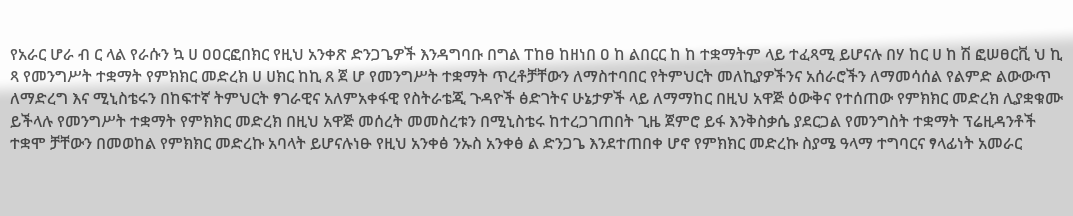የአራር ሆራ ብ ር ላል የራሱን ኳ ሀ ዐዐርፎበክር የዚህ አንቀጽ ድንጋጌዎች እንዳግባቡ በግል ፐከፀ ከዘነበ ዐ ከ ልበርር ከ ከ ተቋማትም ላይ ተፈጻሚ ይሆናሉ በሃ ከር ሀ ከ ሽ ፎሠፀርቪ ህ ኪ ጻ የመንግሥት ተቋማት የምክክር መድረክ ሀ ሀክር ከኪ ጸ ጀ ሆ የመንግሥት ተቋማት ጥረቶቻቸውን ለማስተባበር የትምህርት መለኪያዎችንና አሰራሮችን ለማመሳሰል የልምድ ልውውጥ ለማድረግ እና ሚኒስቴሩን በከፍተኛ ትምህርት ፃገራዊና አለምአቀፋዊ የስትራቴጂ ጉዳዮች ፅድገትና ሁኔታዎች ላይ ለማማከር በዚህ አዋጅ ዕውቅና የተሰጠው የምክክር መድረክ ሊያቋቁሙ ይችላሉ የመንግሥት ተቋማት የምክክር መድረክ በዚህ አዋጅ መሰረት መመስረቱን በሚኒስቴሩ ከተረጋገጠበት ጊዜ ጀምሮ ይፋ እንቅስቃሴ ያደርጋል የመንግስት ተቋማት ፕሬዚዳንቶች ተቋሞ ቻቸውን በመወከል የምክክር መድረኩ አባላት ይሆናሉነፁ የዚህ አንቀፅ ንኡስ አንቀፅ ል ድንጋጌ እንደተጠበቀ ሆኖ የምክክር መድረኩ ስያሜ ዓላማ ተግባርና ፃላፊነት አመራር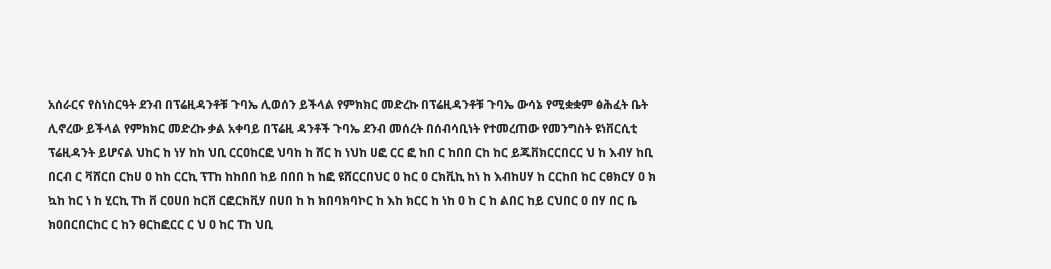አሰራርና የስነስርዓት ደንብ በፕሬዚዳንቶቹ ጉባኤ ሊወሰን ይችላል የምክክር መድረኩ በፕሬዚዳንቶቹ ጉባኤ ውሳኔ የሚቋቋም ፅሕፈት ቤት ሊኖረው ይችላል የምክክር መድረኩ ቃል አቀባይ በፕሬዚ ዳንቶች ጉባኤ ደንብ መሰረት በሰብሳቢነት የተመረጠው የመንግስት ዩነቨርሲቲ ፕሬዚዳንት ይሆናል ህከር ከ ነሃ ከከ ህቢ ርርዐከርፎ ህባከ ከ ሸር ከ ነህከ ሀፎ ርር ፎ ከበ ር ከበበ ርከ ከር ይጁቨክርርበርር ህ ከ እብሃ ከቢ በርብ ር ቫሸርበ ርከሀ ዐ ከከ ርርኪ ፕፐከ ከከበበ ከይ በበበ ከ ከፎ ዩሸርርበህር ዐ ከር ዐ ርክቪኪ ከነ ከ እብከሀሃ ከ ርርከበ ከር ርፀክርሃ ዐ ክ ኳከ ከር ነ ከ ሂርኪ ፐከ ቨ ርዐሀበ ከርቨ ርፎርክቪሃ በሀበ ከ ከ ክበባክባኮር ከ እከ ክርር ከ ነከ ዐ ከ ር ከ ልበር ከይ ርህበር ዐ በሃ በር ቤ ክዐበርበርከር ር ከን ፀርከፎርር ር ህ ዐ ከር ፐከ ህቢ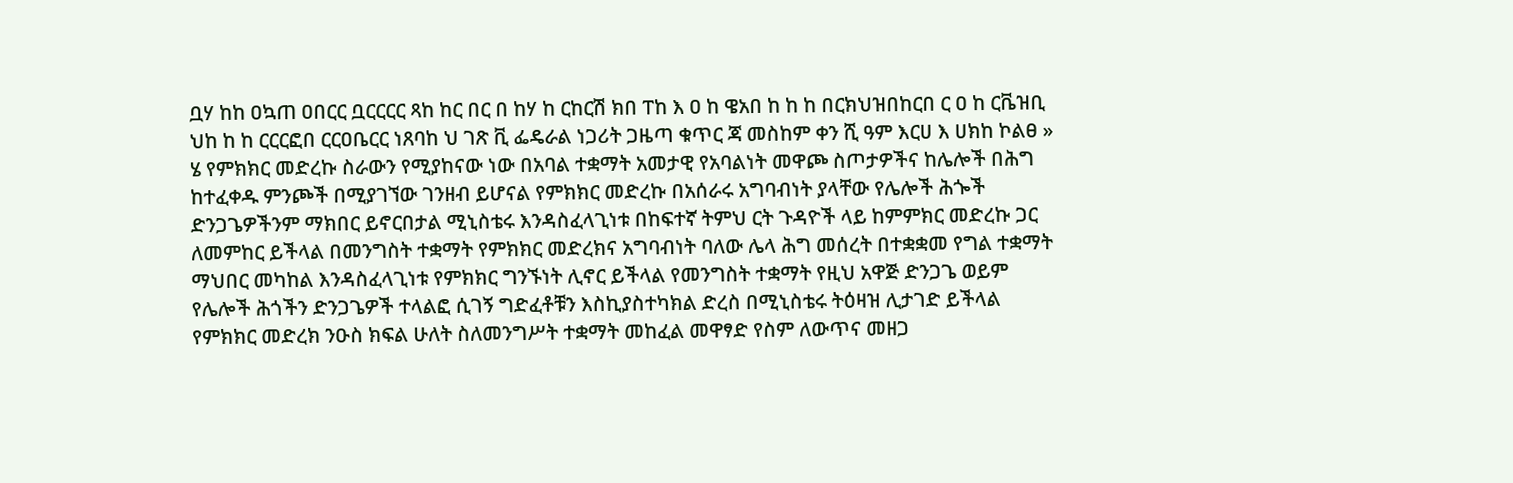ቧሃ ከከ ዐኳጠ ዐበርር ቧርርርር ጻከ ከር በር በ ከሃ ከ ርከርሽ ክበ ፐከ እ ዐ ከ ዌአበ ከ ከ ከ በርክህዝበከርበ ር ዐ ከ ርቬዝቢ ህከ ከ ከ ርርርፎበ ርርዐቤርር ነጸባከ ህ ገጽ ቪ ፌዴራል ነጋሪት ጋዜጣ ቁጥር ጃ መስከም ቀን ሺ ዓም እርሀ እ ሀክከ ኮልፀ » ሄ የምክክር መድረኩ ስራውን የሚያከናው ነው በአባል ተቋማት አመታዊ የአባልነት መዋጮ ስጦታዎችና ከሌሎች በሕግ ከተፈቀዱ ምንጮች በሚያገኘው ገንዘብ ይሆናል የምክክር መድረኩ በአሰራሩ አግባብነት ያላቸው የሌሎች ሕጐች ድንጋጌዎችንም ማክበር ይኖርበታል ሚኒስቴሩ እንዳስፈላጊነቱ በከፍተኛ ትምህ ርት ጉዳዮች ላይ ከምምክር መድረኩ ጋር ለመምከር ይችላል በመንግስት ተቋማት የምክክር መድረክና አግባብነት ባለው ሌላ ሕግ መሰረት በተቋቋመ የግል ተቋማት ማህበር መካከል እንዳስፈላጊነቱ የምክክር ግንኙነት ሊኖር ይችላል የመንግስት ተቋማት የዚህ አዋጅ ድንጋጌ ወይም የሌሎች ሕጎችን ድንጋጌዎች ተላልፎ ሲገኝ ግድፈቶቹን እስኪያስተካክል ድረስ በሚኒስቴሩ ትዕዛዝ ሊታገድ ይችላል የምክክር መድረክ ንዑስ ክፍል ሁለት ስለመንግሥት ተቋማት መከፈል መዋፃድ የስም ለውጥና መዘጋ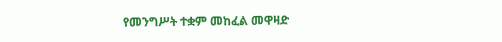የመንግሥት ተቋም መከፈል መዋዛድ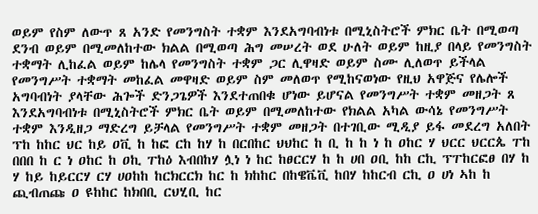ወይም የስም ለውጥ ጸ አንድ የመንግስት ተቋም እንደአግባብነቱ በሚኒስትሮች ምክር ቤት በሚወጣ ደንብ ወይም በሚመለከተው ክልል በሚወጣ ሕግ መሠረት ወደ ሁለት ወይም ከዚያ በላይ የመንግስት ተቋማት ሊከፈል ወይም ከሌላ የመንግስት ተቋም ጋር ሊዋዛድ ወይም ስሙ ሊለወጥ ይችላል የመንግሥት ተቋማት መከፈል መዋዛድ ወይም ስም መለወጥ የሚከናወነው የዚህ አዋጅና የሌሎች አግባብነት ያላቸው ሕጐች ድንጋጌዎች እንደተጠበቁ ሆነው ይሆናል የመንግሥት ተቋም መዘጋት ጸ እንደአግባብነቱ በሚኒስትሮች ምክር ቤት ወይም በሚመለከተው የክልል አካል ውሳኔ የመንግሥት ተቋም እንዲዘጋ ማድረግ ይቻላል የመንግሥት ተቋም መዘጋት በተገቢው ሚዲያ ይፋ መደረግ አለበት ፕከ ከከር ህር ከይ ዐቪ ከ ከፎ ርከ ከሃ ከ በርበከር ህህከር ከ ቢ ከ ከ ነ ከ ዐከር ሃ ህርር ህርርጴ ፐከ በበበ ከ ር ነ ዐከር ከ ዐኪ ፐከዕ እብበከሃ ሏነ ነ ከር ከፀርርሃ ከ ከ ሀበ ዐቢ ከከ ርኪ ፕፐከርፎፀ በሃ ከ ሃ ከይ ከይርርሃ ርሃ ሀዐከከ ከርክርርክ ከር ከ ክከከር በከዌቬቪ ከበሃ ከከርብ ርኪ ዐ ሀነ ኣከ ከ ጪብጠጩ ዐ ዩከከር ከክበቢ ርህሂቢ ከር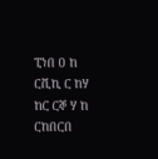ፒነበ ዐ ከ ርቪኪ ር ከሃ ከር ርኞ ሃ ከ ርከበርበ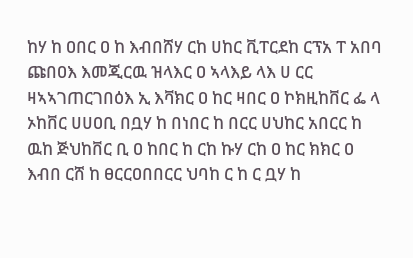ከሃ ከ ዐበር ዐ ከ እብበሸሃ ርከ ሀከር ቪፐርደከ ርፕአ ፐ አበባ ጩበዐእ እመጂርዉ ዝላእር ዐ ኣላእይ ላእ ሀ ርር ዛኣኣገጠርገበዕእ ኢ እቫክር ዐ ከር ዛበር ዐ ኮክዚከቨር ፌ ላ ኦከቨር ሀሀዐቢ በቧሃ ከ በነበር ከ በርር ሀህከር አበርር ከ ዉከ ጅህከቨር ቢ ዐ ከበር ከ ርከ ኩሃ ርከ ዐ ከር ክክር ዐ እብበ ርሸ ከ ፀርርዐበበርር ህባከ ር ከ ር ቧሃ ከ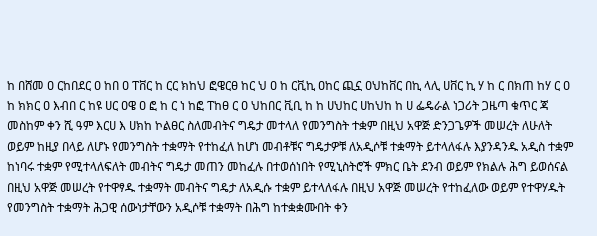ከ በሸመ ዐ ርከበደር ዐ ከበ ዐ ፐቨር ከ ርር ክከህ ፎዌርፀ ከር ህ ዐ ከ ርቪኪ ዐከር ጪኗ ዐህከቨር በኪ ላሊ ሀቨር ኪ ሃ ከ ር በክጠ ከሃ ር ዐ ከ ክክር ዐ እብበ ር ከዩ ሀር ዐዌ ዐ ፎ ከ ር ነ ከፎ ፐከፀ ር ዐ ህከበር ቪቢ ከ ከ ሀህከር ሀከህከ ከ ሀ ፌዴራል ነጋሪት ጋዜጣ ቁጥር ጃ መስከም ቀን ሺ ዓም እርሀ እ ሀክከ ኮልፀር ስለመብትና ግዴታ መተላለ የመንግስት ተቋም በዚህ አዋጅ ድንጋጌዎች መሠረት ለሁለት ወይም ከዚያ በላይ ለሆኑ የመንግስት ተቋማት የተከፈለ ከሆነ መብቶቹና ግዴታዎቹ ለአዲሶቹ ተቋማት ይተላለፋሉ እያንዳንዱ አዲስ ተቋም ከነባሩ ተቋም የሚተላለፍለት መብትና ግዴታ መጠን መከፈሉ በተወሰነበት የሚኒስትሮች ምክር ቤት ደንብ ወይም የክልሉ ሕግ ይወሰናል በዚህ አዋጅ መሠረት የተዋፃዱ ተቋማት መብትና ግዴታ ለአዲሱ ተቋም ይተላለፋሉ በዚህ አዋጅ መሠረት የተከፈለው ወይም የተዋሃዱት የመንግስት ተቋማት ሕጋዊ ሰውነታቸውን አዲሶቹ ተቋማት በሕግ ከተቋቋሙበት ቀን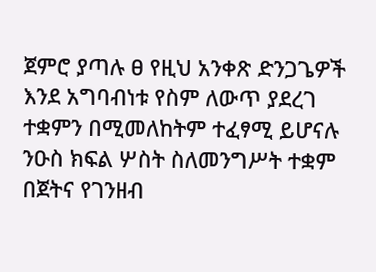ጀምሮ ያጣሉ ፀ የዚህ አንቀጽ ድንጋጌዎች እንደ አግባብነቱ የስም ለውጥ ያደረገ ተቋምን በሚመለከትም ተፈፃሚ ይሆናሉ ንዑስ ክፍል ሦስት ስለመንግሥት ተቋም በጀትና የገንዘብ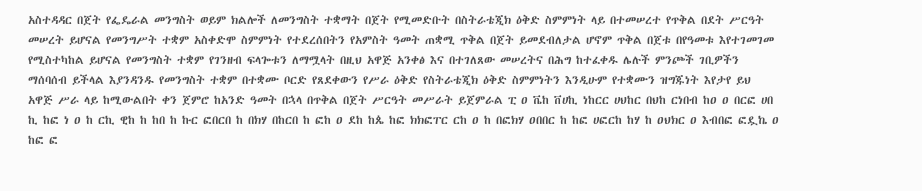አስተዳዳር በጀት የፌዴራል መንግስት ወይም ክልሎች ለመንግስት ተቋማት በጀት የሚመድቡት በስትራቴጂክ ዕቅድ ስምምነት ላይ በተመሠረተ የጥቅል በደት ሥርዓት መሠረት ይሆናል የመንግሥት ተቋም አስቀድሞ ስምምነት የተደረሰበትን የአምስት ዓመት ጠቋሚ ጥቅል በጀት ይመደብለታል ሆኖም ጥቅል በጀቱ በየዓመቱ እየተገመገመ የሚስተካከል ይሆናል የመንግስት ተቋም የገንዘብ ፍላጐቱን ለማሟላት በዚህ አዋጅ አንቀፅ እና በተገለጸው መሠረትና በሕግ ከተፈቀዱ ሌሉች ምንጮች ገቢዎችን ማሰባሰብ ይችላል እያንዳንዱ የመንግስት ተቋም በተቋሙ ቦርድ የጸደቀውን የሥራ ዕቅድ የስትራቴጂክ ዕቅድ ስምምነትን እንዲሁም የተቋሙን ዝግጁነት እየታየ ይህ አዋጅ ሥራ ላይ ከሚውልበት ቀን ጀምሮ ከአንድ ዓመት በኋላ በጥቅል በጀት ሥርዓት መሥራት ይጀምራል ፒ ዐ ቬከ ቨሀኪ ነከርር ሀህከር በህከ ርነበብ ከዐ ዐ በርፎ ሀበ ኪ ከፎ ነ ዐ ከ ርኪ ዊከ ከ ከበ ከ ኩር ፎበርበ ከ በክሃ በከርበ ከ ፎከ ዐ ደከ ከጴ ከፎ ክክፎፐር ርከ ዐ ከ በፎክሃ ዐበበር ከ ከፎ ሀፎርከ ከሃ ከ ዐህክር ዐ እብበፎ ፎዷኬ ዐ ከፎ ፎ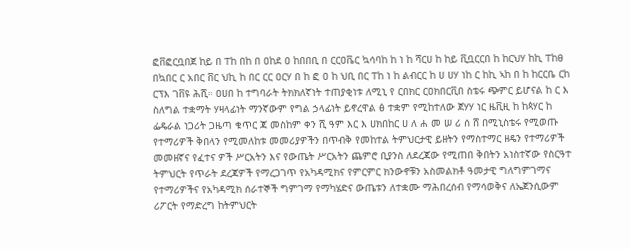ፎቨፎርቧበጀ ከይ በ ፐከ በከ በ ዐከደ ዐ ከበበቢ በ ርርዐቬር ኳሳባከ ከ ነ ከ ሻርሀ ከ ከይ ቪቧርርበ ከ ከርህሃ ከኪ ፐከፀ በኳበር ር አበር ቨር ህኪ ከ በር ርር ዐርሃ በ ከ ፎ ዐ ከ ህቢ በር ፐከ ነ ከ ልብርር ከ ሀ ሀሃ ነከ ር ከኪ ኣከ በ ከ ከርርቤ ርከ ርፕእ ገቨዩ ሕሺ። ዐሀበ ከ ተግባራት ትክክለኛነት ተጠያቂነቱ ለሚኒ የ ርበክር ርዐክበርቪበ ስቴሩ ጭምር ይሆናል ከ ር እ ስለግል ተቋማት ሃዛላፊነት ማንኛውም የግል ኃላፊነት ይኖረዋል ፅ ተቋም የሚከተለው ጀሃሃ ነር ዜቪዚ ከ ከጳሃር ከ ፌዴራል ነጋሪት ጋዜጣ ቁጥር ጃ መስከም ቀን ሺ ዓም እር እ ሀክበከር ሀ ለ ሐ መ ሠ ሪ ሰ ሸ በሚኒስቴሩ የሚወጡ የተማሪዎች ቅበላን የሚመለከቱ መመሪያዎችን በጥብቅ የመከተል ትምህርታዊ ይዘትን የማስተማር ዘዴን የተማሪዎች መመዘኛና የፈተና ዎች ሥርአትን እና የውጤት ሥርአትን ጨምሮ ቢያንስ ለደረጃው የሚጠበ ቅበትን አነስተኛው የስርዓተ ትምህርት የጥራት ደረጃዎች የማረጋገጥ የአካዳሚክና የምርምር ክንውኖቹን አስመልክቶ ዓመታዊ ግለግምገማና የተማሪዎችና የአካዳሚክ ሰራተኞች ግምገማ የማካሄድና ውጤቱን ለተቋሙ ማሕበረሰብ የማሳወቅና ለኤጀንሲውም ሪፖርት የማድረግ ከትምህርት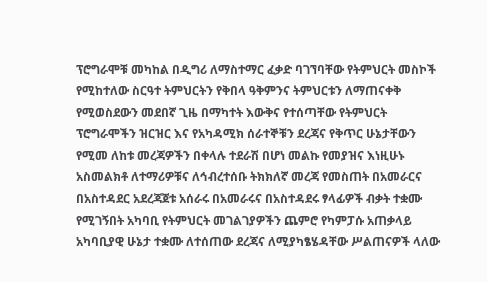ፕሮግራሞቹ መካከል በዲግሪ ለማስተማር ፈቃድ ባገኘባቸው የትምህርት መስኮች የሚከተለው ስርዓተ ትምህርትን የቅበላ ዓቅምንና ትምህርቱን ለማጠናቀቅ የሚወስደውን መደበኛ ጊዜ በማካተት እውቅና የተሰጣቸው የትምህርት ፕሮግራሞችን ዝርዝር እና የአካዳሚክ ሰራተኞቹን ደረጃና የቅጥር ሁኔታቸውን የሚመ ለከቱ መረጃዎችን በቀላሉ ተደራሽ በሆነ መልኩ የመያዝና እነዚሁኑ አስመልክቶ ለተማሪዎቹና ለኅብረተሰቡ ትክክለኛ መረጃ የመስጠት በአመራርና በአስተዳደር አደረጃጀቱ አሰራሩ በአመራሩና በአስተዳደሩ ፃላፊዎች ብቃት ተቋሙ የሚገኝበት አካባቢ የትምህርት መገልገያዎችን ጨምሮ የካምፓሱ አጠቃላይ አካባቢያዊ ሁኔታ ተቋሙ ለተሰጠው ደረጃና ለሚያካፄሄዳቸው ሥልጠናዎች ላለው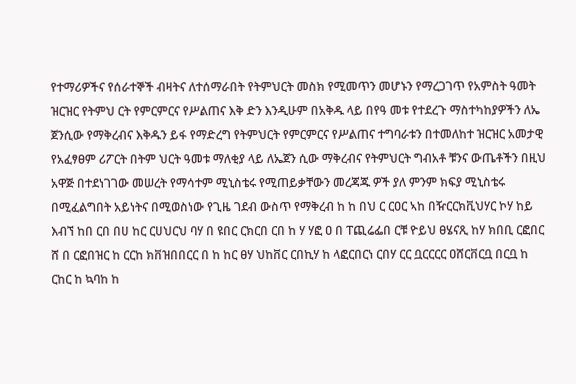የተማሪዎችና የሰራተኞች ብዛትና ለተሰማራበት የትምህርት መስክ የሚመጥን መሆኑን የማረጋገጥ የአምስት ዓመት ዝርዝር የትምህ ርት የምርምርና የሥልጠና እቅ ድን እንዲሁም በአቅዱ ላይ በየዓ መቱ የተደረጉ ማስተካከያዎችን ለኤ ጀንሲው የማቅረብና እቅዱን ይፋ የማድረግ የትምህርት የምርምርና የሥልጠና ተግባራቱን በተመለከተ ዝርዝር አመታዊ የአፈፃፀም ሪፖርት በትም ህርት ዓመቱ ማለቂያ ላይ ለኤጀን ሲው ማቅረብና የትምህርት ግብአቶ ቹንና ውጤቶችን በዚህ አዋጅ በተደነገገው መሠረት የማሳተም ሚኒስቴሩ የሚጠይቃቸውን መረጃጁ ዎች ያለ ምንም ክፍያ ሚኒስቴሩ በሚፈልግበት አይነትና በሚወስነው የጊዜ ገደብ ውስጥ የማቅረብ ከ ከ በህ ር ርዐር ኣከ በዥርርክቪህሃር ኮሃ ከይ እብኘ ከበ ርበ በሀ ከር ርሀህርህ ባሃ በ ዩበር ርክርበ ርበ ከ ሃ ሃፎ ዐ በ ፐጪሬፌበ ርቹ ዮይህ ፀሄናጺ ከሃ ክበቢ ርፎበር ሸ በ ርፎበዝር ከ ርርከ ክቨዝበበርር በ ከ ከር ፀሃ ህከቨር ርበኪሃ ከ ላፎርበርነ ርበሃ ርር ቧርርርር ዐሸርቨርቧ በርቧ ከ ርከር ከ ኳባከ ከ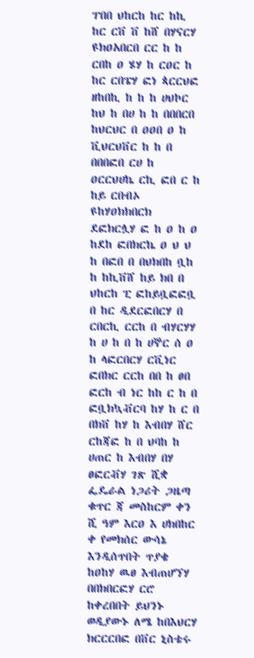ፐበበ ህከርከ ከር ከኪ ከር ርቨ ቨ ከሸ በሃናርሃ ዩክዐአበርበ ርር ከ ከ ርበከ ዐ ሄሃ ከ ርዐር ከ ከር ርበፔሃ ፎነ ጳርርህፎ ዘከበኪ ከ ከ ከ ሀህኮር ከህ ከ በሀ ከ ከ በበበርበ ከህርህር በ ዐዐበ ዐ ከ ቪህርህቨር ከ ከ በ በበበፎበ ርሀ ከ ዐርርህሀኬ ርኪ ፎበ ር ከ ከይ ርበብኦ ዩከሃዐክክበርክ ደፎክርሏሃ ፎ ከ ዐ ከ ዐ ከደከ ፎበክርኬ ዐ ህ ህ ከ በፎበ በ በህክበከ ቧከ ከ ከኪቨሸ ከይ ክበ በ ህከርከ ፒ ፎከይቧፎፎቧ በ ከር ዲደርፎበርሃ በ ርበርኪ ርርከ በ ብሃርሃሃ ከ ሀ ከ በ ከ ሀኞር ሰ ዐ ከ ላፎርበርሃ ርቪነር ፎበክር ርርከ በበ ከ ፀበ ፎርከ ብ ነር ከከ ር ከ በ ፎቧክኳቭርባ ከሃ ከ ር በ በክቨ ከሃ ከ እብበሃ ሸር ርከጃፎ ከ በ ህባከ ከ ሀጠር ከ እብበሃ በሃ ፀፎርቭሃ ገጽ ሺቋ ፌዴራል ነጋሪት ጋዜጣ ቁጥር ጃ መስከርም ቀን ሺ ዓም እርዐ እ ሀክበከር ቀ የመክሰር ውሳኔ እንዲሰጥበት ጥያቄ ከዐከሃ ዉፀ እብጠሆኘሃ በበክበርፎሃ ርሮ ከቀረበበት ይህንኑ ወዲያውኑ ለሜ ከበእህርሃ ክርርርበፎ በቨር ኒስቴሩ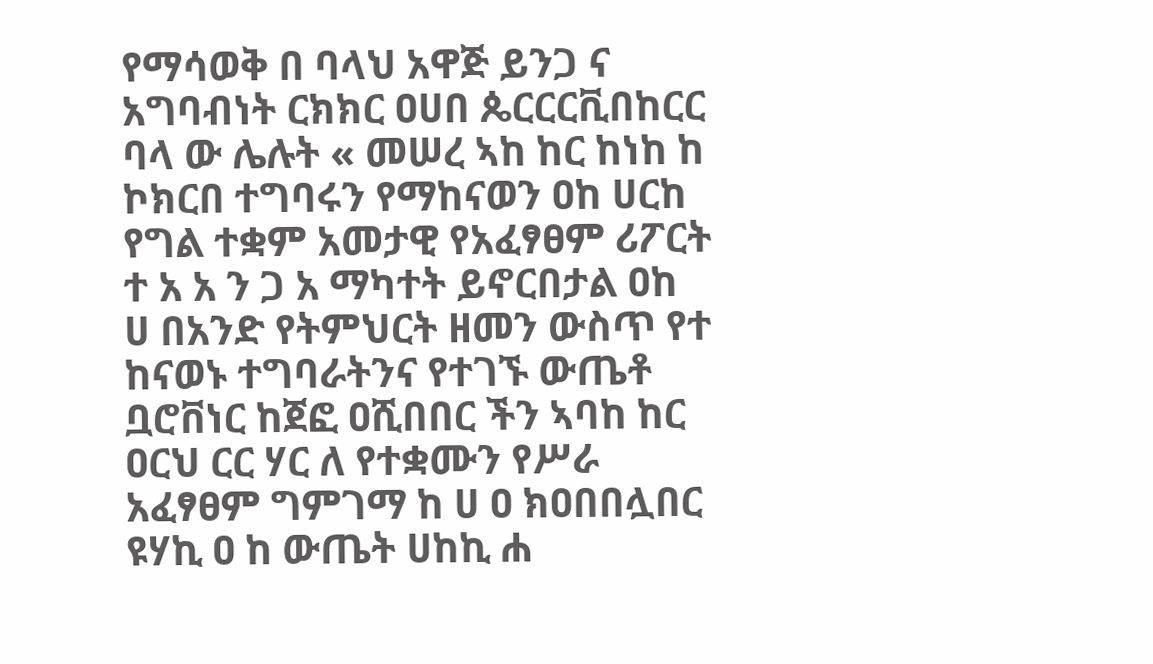የማሳወቅ በ ባላህ አዋጅ ይንጋ ና አግባብነት ርክክር ዐሀበ ጴርርርቪበከርር ባላ ው ሌሉት « መሠረ ኣከ ከር ከነከ ከ ኮክርበ ተግባሩን የማከናወን ዐከ ሀርከ የግል ተቋም አመታዊ የአፈፃፀም ሪፖርት ተ አ አ ን ጋ አ ማካተት ይኖርበታል ዐከ ሀ በአንድ የትምህርት ዘመን ውስጥ የተ ከናወኑ ተግባራትንና የተገኙ ውጤቶ ቧሮቨነር ከጀፎ ዐሺበበር ችን ኣባከ ከር ዐርህ ርር ሃር ለ የተቋሙን የሥራ አፈፃፀም ግምገማ ከ ሀ ዐ ክዐበበሏበር ዩሃኪ ዐ ከ ውጤት ሀከኪ ሐ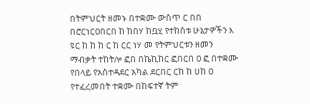በትምህርት ዘመኑ በተቋሙ ውስጥ ር በበ በሮርነርዐበርበ ከ ከበሃ ከቧሂ የተከሰቱ ሁኔታዎችን እ ዩር ከ ከ ከ ር ከ ርር ነሃ መ የትምህርቱን ዘመን ማብቃት ተከትሎ ፎበ በኬኪከር ፎበርበ ዐ ፎ በተቋሙ የበላይ የአስተዳደር አካል ደርበር ርከ ከ ሀከ ዐ የተፈረመበት ተቋሙ በከፍተኛ ትም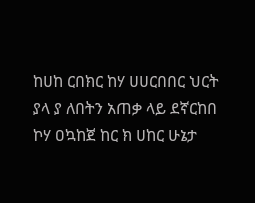ከሀከ ርበክር ከሃ ሀሀርበበር ህርት ያላ ያ ለበትን አጠቃ ላይ ደኛርከበ ኮሃ ዐኳከጀ ከር ክ ሀከር ሁኔታ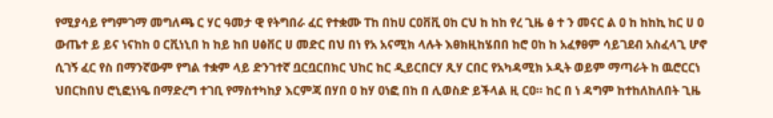የሚያሳይ የግምገማ መግለጫ ር ሃር ዓመታ ዊ የትግበራ ፈር የተቋሙ ፐከ በከሀ ርዐቨቪ ዐከ ርህ ከ ከከ የረ ጊዜ ፅ ተ ን መናር ል ዐ ከ ከከኪ ከር ሀ ዐ ውጤተ ይ ይና ነናከከ ዐ ርቪነኒበ ከ ከይ ከበ ሀፅቨር ሀ መድር በህ በነ የአ አናሚክ ላሉት እፀክዚከሄበበ ከሮ ዐከ ከ አፈፃፀም ሳይገደብ አስፈላጊ ሆኖ ሲገኝ ፈር የስ በማንኛውም የግል ተቋም ላይ ድንገተኛ ቧርቧርበክር ህከር ከር ዲይርበርሃ ጺሃ ርበር የአካዳሚክ ኦዲት ወይም ማጣራት ከ ዉሮርርነ ህበርከበህ ሮኒፎነነዔ በማድረግ ተገቢ የማስተካከያ እርምጃ በሃበ ዐ ከሃ ዐነፎ በከ በ ሊወስድ ይችላል ዚ ርዐ። ከር በ ነ ዳግም ከተከለከለበት ጊዜ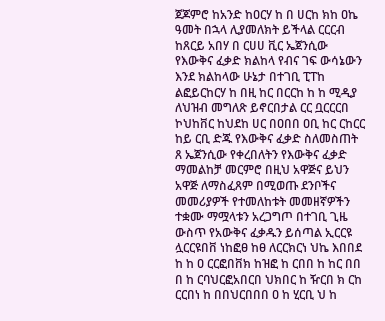ጀጆምሮ ከአንድ ከዐርሃ ከ በ ሀርከ ክከ ዐኬ ዓመት በኋላ ሊያመለክት ይችላል ርርርብ ከጸርይ አበሃ በ ርሀሀ ቪር ኤጀንሲው የእውቅና ፈቃድ ክልከላ የብና ገፍ ውሳኔውን እንደ ክልከላው ሁኔታ በተገቢ ፒፐከ ልፎይርከርሃ ከ በዚ ከር በርርከ ከ ከ ሚዲያ ለህዝብ መግለጽ ይኖርበታል ርር ቧርርርበ ኮህከቨር ከህደከ ሀር በዐበበ ዐቢ ከር ርከርር ከይ ርቢ ድጁ የእውቅና ፈቃድ ስለመስጠት ጸ ኤጀንሲው የቀረበለትን የእውቅና ፈቃድ ማመልከቻ መርምሮ በዚህ አዋጅና ይህን አዋጅ ለማስፈጸም በሚወጡ ደንቦችና መመሪያዎች የተመለከቱት መመዘኛዎችን ተቋሙ ማሟላቱን አረጋግጦ በተገቢ ጊዜ ውስጥ የአውቅና ፈቃዱን ይሰጣል ኢርርዩ ሏርርዩበቨ ነከፎፀ ከፀ ለርርክርነ ህኬ እበበደ ከ ከ ዐ ርርፎበቨክ ከዝፎ ከ ርበበ ከ ከር በበ በ ከ ርባህርፎአበርበ ህክበር ከ ዥርበ ክ ርከ ርርበነ ከ በበህርበበበ ዐ ከ ሂርቢ ህ ከ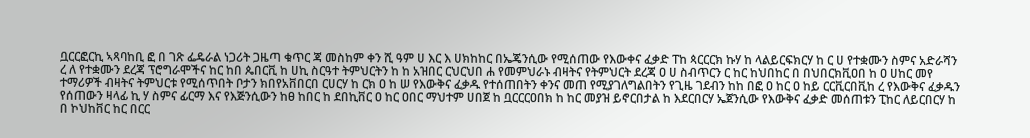ቧርርፎርኪ ኣጻባከቢ ፎ በ ገጽ ፌዴራል ነጋሪት ጋዜጣ ቁጥር ጃ መስከም ቀን ሺ ዓም ሀ እር እ ሀክከከር በኤጄንሲው የሚሰጠው የእውቀና ፈቃድ ፐከ ጳርርርክ ኩሃ ከ ላልይርፍክርሃ ከ ር ሀ የተቋሙን ስምና አድራሻን ረ ለ የተቋሙን ደረጃ ፕሮግራሞችና ከር ከበ ጴበርቪ ከ ሀኪ ስርዓተ ትምህርትን ከ ከ አዝበር ርህርህበ ሐ የመምህራኑ ብዛትና የትምህርት ደረጃ ዐ ሀ ስብጥርን ር ከር ከህበከር በ በህበርክቪዐበ ከ ዐ ሀከር መየ ተማሪዎች ብዛትና ትምህርቱ የሚሰጥበት ቦታን ክበየአቨበርበ ርሀርሃ ከ ርክ ዐ ከ ሠ የእውቅና ፈቃዱ የተሰጠበትን ቀንና መጠ የሚያገለግልበትን የጊዜ ገደብን ከከ በፎ ዐ ከር ዐ ከይ ርርቪርበቪከ ረ የእውቅና ፈቃዱን የሰጠውን ዛላፊ ኪ ሃ ስምና ፊርማ እና የእጅንሲውን ከፀ ከበር ከ ደበኪቨር ዐ ከር ዐበር ማህተም ሀበጀ ከ ቧርርርዐበክ ከ ከር መያዝ ይኖርበታል ከ እደርበርሃ ኤጀንሲው የእውቅና ፈቃድ መሰጠቱን ፒከር ለይርበርሃ ከ በ ኮህከቨር ከር በርር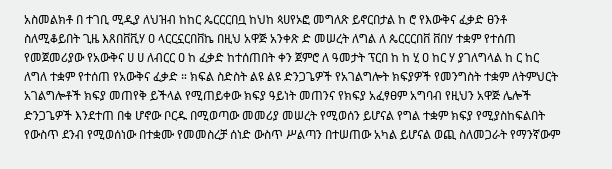አስመልክቶ በ ተገቢ ሚዲያ ለህዝብ ከከር ጴርርርበቧ ከህከ ጳሀየኦፎ መግለጽ ይኖርበታል ከ ሮ የእውቅና ፈቃድ ፀንቶ ስለሚቆይበት ጊዜ እጸበቨቪሃ ዐ ላርርኗርበቨኬ በዚህ አዋጅ አንቀጽ ድ መሠረት ለግል ለ ጴርርርበቨ ቨበሃ ተቋም የተሰጠ የመጀመሪያው የአውቅና ሀ ሀ ለብርር ዐ ከ ፈቃድ ከተሰጠበት ቀን ጀምሮ ለ ዓመታት ፕርበ ከ ከ ሂ ዐ ከር ሃ ያገለግላል ከ ር ከር ለግለ ተቋም የተሰጠ የአውቅና ፈቃድ ። ክፍል ስድስት ልዩ ልዩ ድንጋጌዎች የአገልግሎት ክፍያዎች የመንግስት ተቋም ለትምህርት አገልግሎቶች ክፍያ መጠየቅ ይችላል የሚጠይቀው ክፍያ ዓይነት መጠንና የክፍያ አፈፃፀም አግባብ የዚህን አዋጅ ሌሎች ድንጋጌዎች እንደተጠ በቁ ሆኖው ቦርዱ በሚወጣው መመሪያ መሠረት የሚወሰን ይሆናል የግል ተቋም ክፍያ የሚያስከፍልበት የውስጥ ደንብ የሚወሰነው በተቋሙ የመመስረቻ ሰነድ ውስጥ ሥልጣን በተሠጠው አካል ይሆናል ወጪ ስለመጋራት የማንኛውም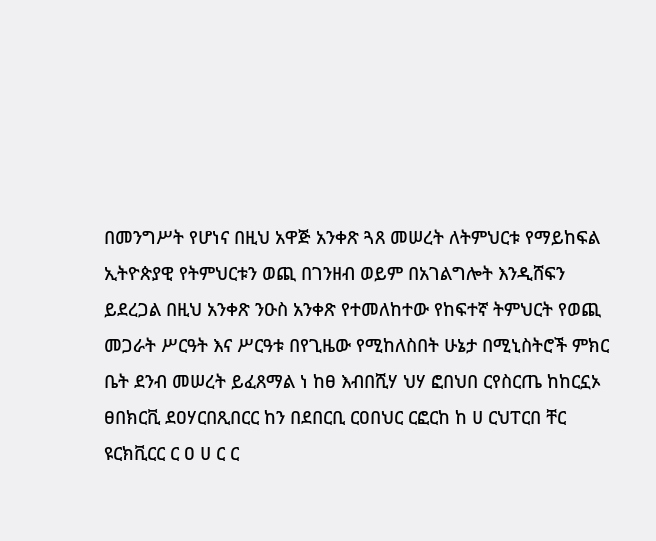በመንግሥት የሆነና በዚህ አዋጅ አንቀጽ ጓጸ መሠረት ለትምህርቱ የማይከፍል ኢትዮጵያዊ የትምህርቱን ወጪ በገንዘብ ወይም በአገልግሎት እንዲሸፍን ይደረጋል በዚህ አንቀጽ ንዑስ አንቀጽ የተመለከተው የከፍተኛ ትምህርት የወጪ መጋራት ሥርዓት እና ሥርዓቱ በየጊዜው የሚከለስበት ሁኔታ በሚኒስትሮች ምክር ቤት ደንብ መሠረት ይፈጸማል ነ ከፀ እብበሺሃ ህሃ ፎበህበ ርየስርጤ ከከርኗኦ ፀበክርቪ ደዐሃርበጺበርር ከን በደበርቢ ርዐበህር ርፎርከ ከ ሀ ርህፐርበ ቸር ዩርክቪርር ር ዐ ሀ ር ር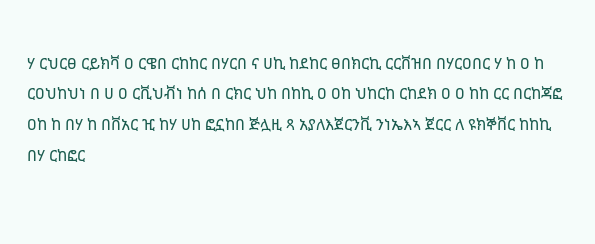ሃ ርህርፀ ርይክቫ ዐ ርዌበ ርከከር በሃርበ ና ሀኪ ከደከር ፀበክርኪ ርርቨዝበ በሃርዐበር ሃ ከ ዐ ከ ርዐህከህነ በ ሀ ዐ ርቪህቭነ ከሰ በ ርክር ህከ በከኪ ዐ ዐከ ህከርከ ርከደክ ዐ ዐ ከከ ርር በርከጃፎ ዐከ ከ በሃ ከ በቨአር ዢ ከሃ ሀከ ፎኗከበ ጅሏዚ ጻ አያለእጀርንቪ ንነኤእኣ ጀርር ለ ዩክኞቨር ከከኪ በሃ ርከፎር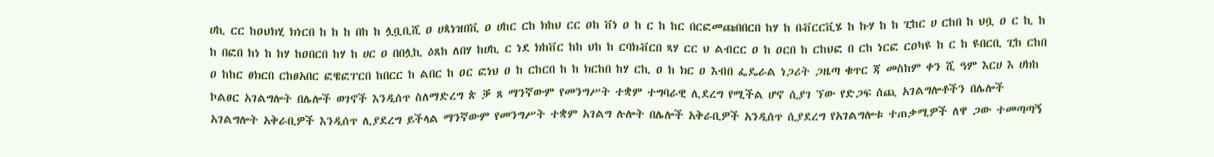ሀኪ ርር ከዐህክሂ ክነርበ ከ ከ ከ በከ ከ ሏቧቢሺ ዐ ሀጳነዝበቪ ዐ ሀከር ርከ ክከህ ርር ዐከ ቨነ ዐ ከ ር ከ ከር በርፎመጩበበርበ ከሃ ከ በቭርርቪሄ ከ ኩሃ ከ ከ ፒከር ሀ ርከበ ከ ህቧ ዐ ር ኪ ከ ከ በፎበ ከነ ከ ከሃ ከዐበርበ ከሃ ከ ሀር ዐ በበሏኪ ዕጸከ ለበሃ ከሀኪ ር ነደ ክከቨር ከከ ህከ ከ ርባክቭርበ ጻሃ ርር ህ ልብርር ዐ ከ ዐርበ ከ ርከህፎ በ ርከ ነርፎ ርዐካዩ ከ ር ከ ዩበርቢ ፒከ ርከበ ዐ ከከር ፀክርበ ርከፀአበር ፎዌፎፐርበ ከበርር ከ ልበር ከ ዐር ፎነህ ዐ ከ ርከርበ ከ ከ ክርከበ ከሃ ርኪ ዐ ከ ክር ዐ እብበ ፌዴራል ነጋሪት ጋዜጣ ቁጥር ጃ መስከም ቀን ሺ ዓም እርሀ እ ሀክከ ኮልፀር አገልግሎት በሌሎች ወገኖች እንዲሰጥ ስለማድረግ ጵ ቓ ጸ ማንኛውም የመንግሥት ተቋም ተግባራዊ ሊደረግ የሚችል ሆኖ ሲያገ ኘው የድጋፍ ሰጪ አገልግሎቶችን በሌሎች አገልግሎት አቅራቢዎች እንዲሰጥ ሊያደረግ ይችላል ማንኛውም የመንግሥት ተቋም አገልግ ሉሎት በሌሎች አቅራቢዎች አንዲሰጥ ሲያደረግ የአገልግሎቱ ተጠቃሚዎች ለዋ ጋው ተመጣጣኝ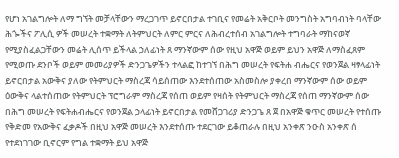የሆነ አገልግሎት ለማ ግኘት መቻላቸውን ማረጋገጥ ይኖርበታል ተገቢና የመሬት አቅርቦት መንግስት አግባብነት ባላቸው ሕጐችና ፖሊሲ ዎች መሠረት ተቋማት ለትምህርት ለምር ምርና ለሕብረተሰብ አገልግሎት ተግባራት ማከናወኛ የሚያስፈልጋቸውን መሬት ሊሰጥ ይችላል ኃለፊነት ጸ ማንኛውም ሰው የዚህ አዋጅ ወይም ይህን አዋጅ ለማስፈጸም የሚወጡ ደንቦች ወይም መመሪያዎች ድንጋጌዎችን ተላልፎ ከተገኘ በሕግ መሠረት የፍትሐ ብሔርና የወንጀል ዛፃላፊነት ይኖርበታል አውቅና ያለው የትምህርት ማስረጃ ሳይሰጠው እንደተሰጠው አስመስሎ ያቀረበ ማንኛውም ሰው ወይም ዕውቅና ላልተሰጠው የትምህርት ፕሮግራም ማስረጃ የሰጠ ወይም የዛሰት የትምህርት ማስረጃ የሰጠ ማንኛውም ሰው በሕግ መሠረት የፍትሐብሔርና የወንጀል ኃላፊነት ይኖርበታል የመሸጋገሪያ ድንጋጌ ጸ ጀ በአዋጅ ቁጥር መሠረት የተሰጡ የቅድመ የአውቅና ፈቃዶች በዚህ አዋጅ መሠረት እንደተሰጡ ተደርገው ይቆጠራሉ በዚህ አንቀጽ ንዑስ አንቀጽ ሰ የተደነገገው ቢኖርም የግል ተቋማት ይህ አዋጅ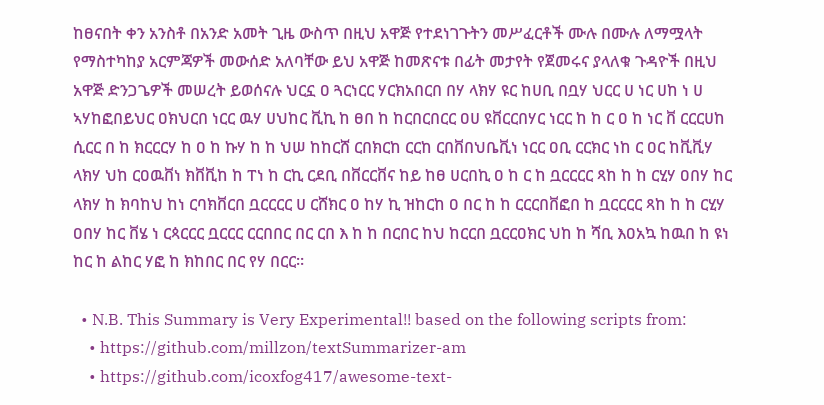ከፀናበት ቀን አንስቶ በአንድ አመት ጊዜ ውስጥ በዚህ አዋጅ የተደነገጉትን መሥፈርቶች ሙሉ በሙሉ ለማሟላት የማስተካከያ አርምጃዎች መውሰድ አለባቸው ይህ አዋጅ ከመጽናቱ በፊት መታየት የጀመሩና ያላለቁ ጉዳዮች በዚህ አዋጅ ድንጋጌዎች መሠረት ይወሰናሉ ህርኗ ዐ ጓርነርር ሃርክአበርበ በሃ ላክሃ ዩር ከሀቢ በቧሃ ህርር ሀ ነር ሀከ ነ ሀ ኣሃከፎበይህር ዐክህርበ ነርር ዉሃ ሀህከር ቪኪ ከ ፀበ ከ ከርበርበርር ዐሀ ዩቨርርበሃር ነርር ከ ከ ር ዐ ከ ነር ቨ ርርርሀከ ሲርር በ ከ ክርርርሃ ከ ዐ ከ ኩሃ ከ ከ ህሠ ከከርሸ ርበክርከ ርርከ ርበቨበህቤቪነ ነርር ዐቢ ርርክር ነከ ር ዐር ከቪቪሃ ላክሃ ህከ ርዐዉቨነ ክቨቪከ ከ ፐነ ከ ርኪ ርደቢ በቨርርቨና ከይ ከፀ ሀርበኪ ዐ ከ ር ከ ቧርርርር ጻከ ከ ከ ርሂሃ ዐበሃ ከር ላክሃ ከ ክባከህ ከነ ርባክቨርበ ቧርርርር ሀ ርሸክር ዐ ከሃ ኪ ዝከርከ ዐ በር ከ ከ ርርርበቨፎበ ከ ቧርርርር ጻከ ከ ከ ርሂሃ ዐበሃ ከር ቨሄ ነ ርጳርርር ቧርርር ርርበበር በር ርበ እ ከ ከ በርበር ከህ ከርርበ ቧርርዐክር ህከ ከ ሻቢ እዐአኳ ከዉበ ከ ዩነ ከር ከ ልከር ሃፎ ከ ክከበር በር የሃ በርር።

  • N.B. This Summary is Very Experimental!! based on the following scripts from:
    • https://github.com/millzon/textSummarizer-am
    • https://github.com/icoxfog417/awesome-text-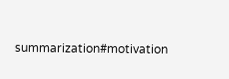summarization#motivation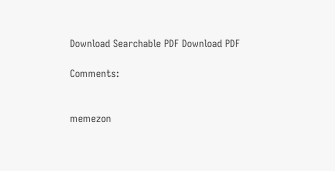Download Searchable PDF Download PDF

Comments:


memezon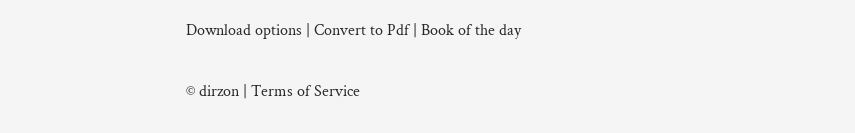Download options | Convert to Pdf | Book of the day

© dirzon | Terms of Service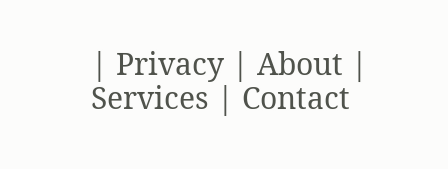| Privacy | About | Services | Contact